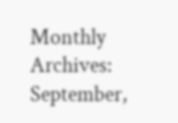Monthly Archives: September,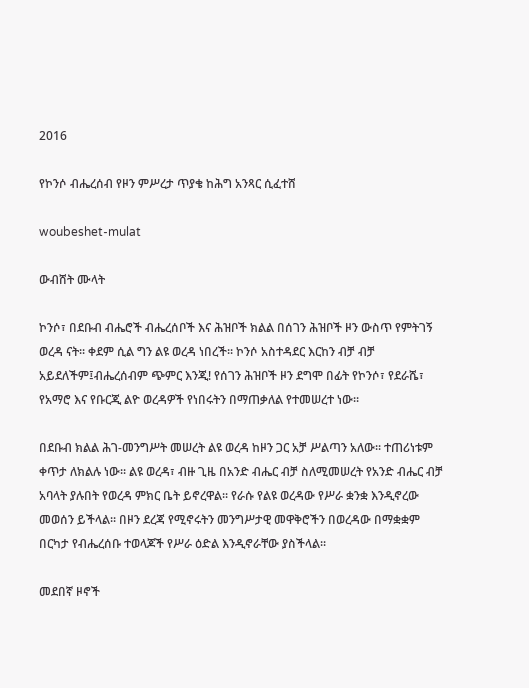2016

የኮንሶ ብሔረሰብ የዞን ምሥረታ ጥያቄ ከሕግ አንጻር ሲፈተሸ

woubeshet-mulat

ውብሸት ሙላት

ኮንሶ፣ በደቡብ ብሔሮች ብሔረሰቦች እና ሕዝቦች ክልል በሰገን ሕዝቦች ዞን ውስጥ የምትገኝ ወረዳ ናት፡፡ ቀደም ሲል ግን ልዩ ወረዳ ነበረች፡፡ ኮንሶ አስተዳደር እርከን ብቻ ብቻ አይደለችም፤ብሔረሰብም ጭምር እንጂ! የሰገን ሕዝቦች ዞን ደግሞ በፊት የኮንሶ፣ የደራሼ፣ የአማሮ እና የቡርጂ ልዮ ወረዳዎች የነበሩትን በማጠቃለል የተመሠረተ ነው፡፡

በደቡብ ክልል ሕገ-መንግሥት መሠረት ልዩ ወረዳ ከዞን ጋር አቻ ሥልጣን አለው፡፡ ተጠሪነቱም ቀጥታ ለክልሉ ነው፡፡ ልዩ ወረዳ፣ ብዙ ጊዜ በአንድ ብሔር ብቻ ስለሚመሠረት የአንድ ብሔር ብቻ አባላት ያሉበት የወረዳ ምክር ቤት ይኖረዋል፡፡ የራሱ የልዩ ወረዳው የሥራ ቋንቋ እንዲኖረው መወሰን ይችላል፡፡ በዞን ደረጃ የሚኖሩትን መንግሥታዊ መዋቅሮችን በወረዳው በማቋቋም በርካታ የብሔረሰቡ ተወላጆች የሥራ ዕድል እንዲኖራቸው ያስችላል፡፡

መደበኛ ዞኖች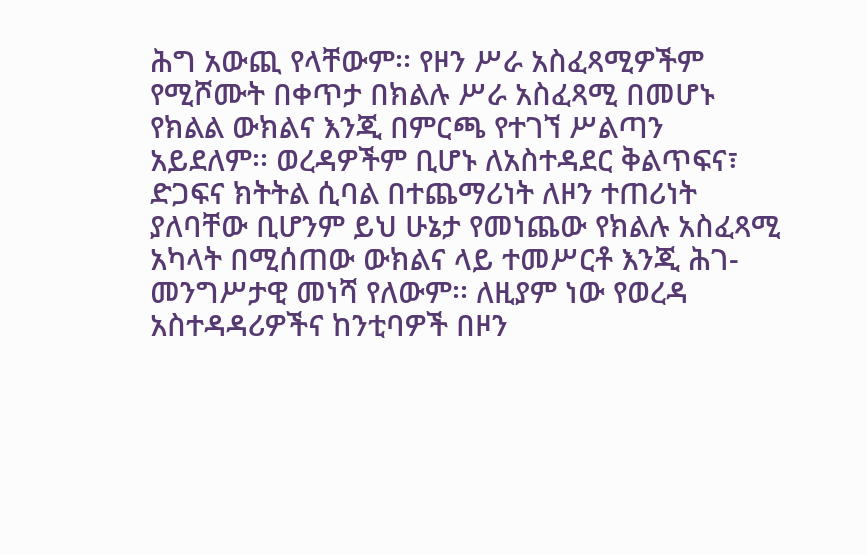ሕግ አውጪ የላቸውም፡፡ የዞን ሥራ አስፈጻሚዎችም የሚሾሙት በቀጥታ በክልሉ ሥራ አስፈጻሚ በመሆኑ የክልል ውክልና እንጂ በምርጫ የተገኘ ሥልጣን አይደለም፡፡ ወረዳዎችም ቢሆኑ ለአስተዳደር ቅልጥፍና፣ ድጋፍና ክትትል ሲባል በተጨማሪነት ለዞን ተጠሪነት ያለባቸው ቢሆንም ይህ ሁኔታ የመነጨው የክልሉ አስፈጻሚ አካላት በሚሰጠው ውክልና ላይ ተመሥርቶ እንጂ ሕገ-መንግሥታዊ መነሻ የለውም፡፡ ለዚያም ነው የወረዳ አስተዳዳሪዎችና ከንቲባዎች በዞን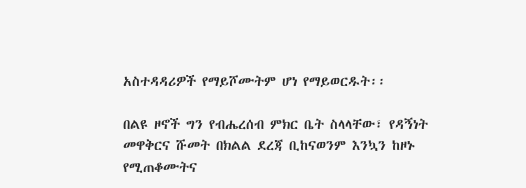አስተዳዳሪዎች የማይሾሙትም ሆነ የማይወርዱት፡፡

በልዩ ዞኖች ግን የብሔረሰብ ምክር ቤት ስላላቸው፣ የዳኝነት መዋቅርና ሹመት በክልል ደረጃ ቢከናወንም እንኳን ከዞኑ የሚጠቆሙትና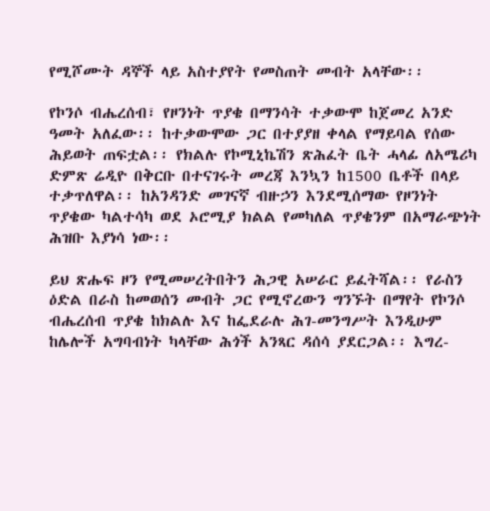የሚሾሙት ዳኞች ላይ አስተያየት የመስጠት መብት አላቸው፡፡

የኮንሶ ብሔረሰብ፣ የዞንነት ጥያቄ በማንሳት ተቃውሞ ከጀመረ አንድ ዓመት አለፈው፡፡ ከተቃውሞው ጋር በተያያዘ ቀላል የማይባል የሰው ሕይወት ጠፍቷል፡፡ የክልሉ የኮሚኒኬሽን ጽሕፈት ቤት ሓላፊ ለአሜሪካ ድምጽ ሬዲዮ በቅርቡ በተናገሩት መረጃ እንኳን ከ1500 ቤቶች በላይ ተቃጥለዋል፡፡ ከአንዳንድ መገናኛ ብዙኃን እንደሚሰማው የዞንነት ጥያቄው ካልተሳካ ወደ ኦሮሚያ ክልል የመካለል ጥያቄንም በአማራጭነት ሕዝቡ እያነሳ ነው፡፡

ይህ ጽሑፍ ዞን የሚመሠረትበትን ሕጋዊ አሠራር ይፈትሻል፡፡ የራስን ዕድል በራስ ከመወሰን መብት ጋር የሚኖረውን ግንኙት በማየት የኮንሶ ብሔረሰብ ጥያቄ ከክልሉ እና ከፌደራሉ ሕገ-መንግሥት እንዲሁም ከሌሎች አግባብነት ካላቸው ሕጎች አንጻር ዳሰሳ ያደርጋል፡፡ እግረ-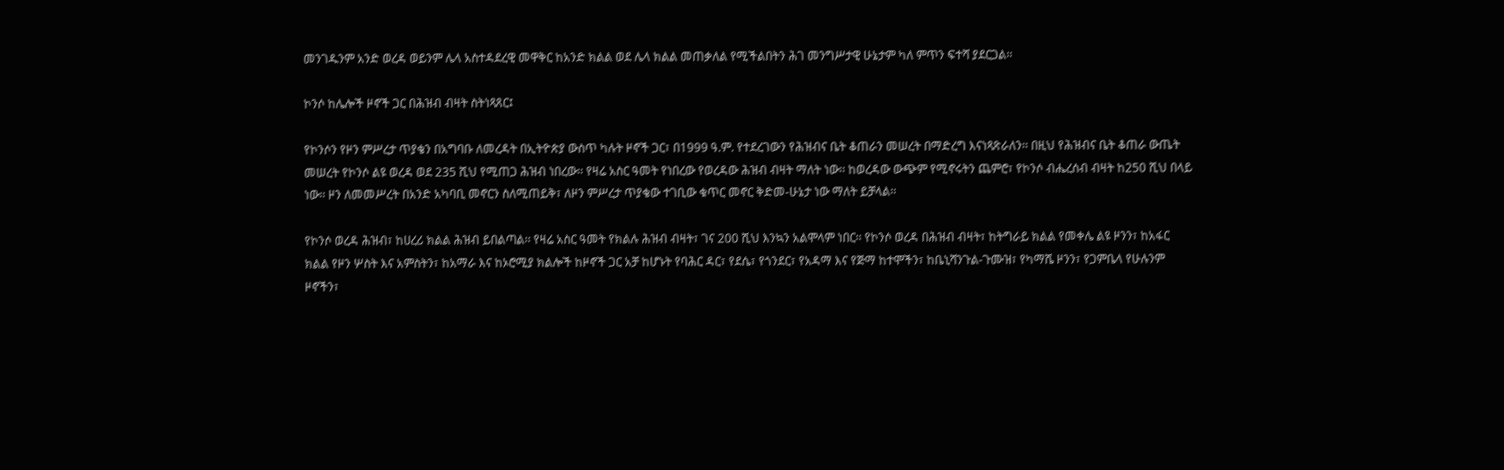መንገዱንም አንድ ወረዳ ወይንም ሌላ አስተዳደረዊ መዋቅር ከአንድ ክልል ወደ ሌላ ክልል መጠቃለል የሚችልበትን ሕገ መንግሥታዊ ሁኔታም ካለ ምጥን ፍተሻ ያደርጋል፡፡

ኮንሶ ከሌሎች ዞኖች ጋር በሕዝብ ብዛት ስትነጻጸር፤

የኮንሶን የዞን ምሥረታ ጥያቄን በአግባቡ ለመረዳት በኢትዮጵያ ውስጥ ካሉት ዞኖች ጋር፣ በ1999 ዓ.ም. የተደረገውን የሕዝብና ቤት ቆጠራን መሠረት በማድረግ እናነጻጽራለን፡፡ በዚህ የሕዝብና ቤት ቆጠራ ውጤት መሠረት የኮንሶ ልዩ ወረዳ ወደ 235 ሺህ የሚጠጋ ሕዝብ ነበረው፡፡ የዛሬ አስር ዓመት የነበረው የወረዳው ሕዝብ ብዛት ማለት ነው፡፡ ከወረዳው ውጭም የሚኖሩትን ጨምሮ፣ የኮንሶ ብሔረሰብ ብዛት ከ250 ሺህ በላይ ነው፡፡ ዞን ለመመሥረት በአንድ አካባቢ መኖርን ስለሚጠይቅ፣ ለዞን ምሥረታ ጥያቄው ተገቢው ቁጥር መኖር ቅድመ-ሁኔታ ነው ማለት ይቻላል፡፡

የኮንሶ ወረዳ ሕዝብ፣ ከሀረሪ ክልል ሕዝብ ይበልጣል፡፡ የዛሬ አስር ዓመት የክልሉ ሕዝብ ብዛት፣ ገና 200 ሺህ እንኳን አልሞላም ነበር፡፡ የኮንሶ ወረዳ በሕዝብ ብዛት፣ ከትግራይ ክልል የመቀሌ ልዩ ዞንን፣ ከአፋር ክልል የዞን ሦስት እና አምስትን፣ ከአማራ እና ከኦሮሚያ ክልሎች ከዞኖች ጋር አቻ ከሆኑት የባሕር ዳር፣ የደሴ፣ የጎንደር፣ የአዳማ እና የጅማ ከተሞችን፣ ከቤኒሻንጉል-ጉሙዝ፣ የካማሼ ዞንን፣ የጋምቤላ የሁሉንም ዞኖችን፣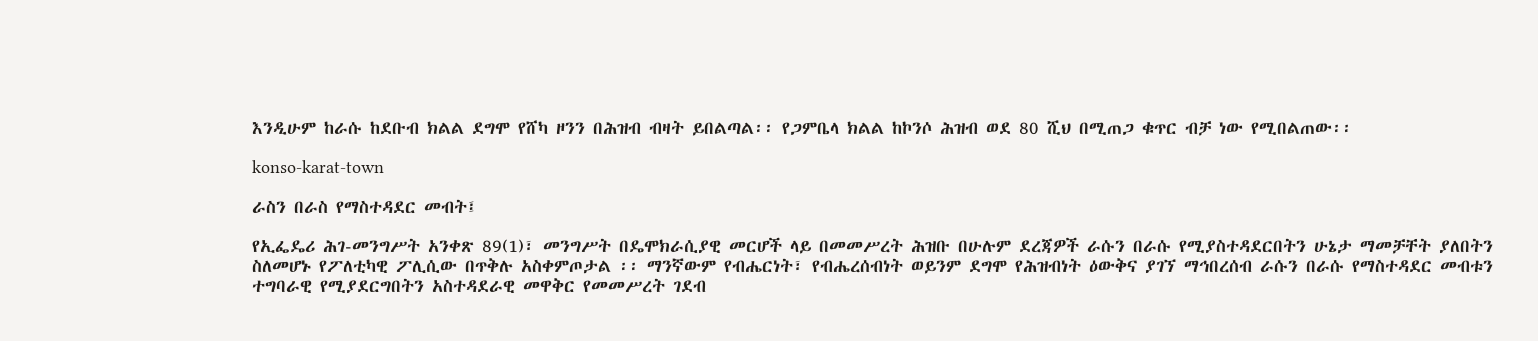እንዲሁም ከራሱ ከደቡብ ክልል ደግሞ የሸካ ዞንን በሕዝብ ብዛት ይበልጣል፡፡ የጋምቤላ ክልል ከኮንሶ ሕዝብ ወደ 80 ሺህ በሚጠጋ ቁጥር ብቻ ነው የሚበልጠው፡፡

konso-karat-town

ራስን በራስ የማስተዳደር መብት፤

የኢፌዴሪ ሕገ-መንግሥት አንቀጽ 89(1)፣ መንግሥት በዴሞክራሲያዊ መርሆች ላይ በመመሥረት ሕዝቡ በሁሉም ደረጃዎች ራሱን በራሱ የሚያስተዳደርበትን ሁኔታ ማመቻቸት ያለበትን ስለመሆኑ የፖለቲካዊ ፖሊሲው በጥቅሉ አስቀምጦታል ፡፡ ማንኛውም የብሔርነት፣ የብሔረሰብነት ወይንም ደግሞ የሕዝብነት ዕውቅና ያገኘ ማኅበረሰብ ራሱን በራሱ የማስተዳደር መብቱን ተግባራዊ የሚያደርግበትን አስተዳደራዊ መዋቅር የመመሥረት ገደብ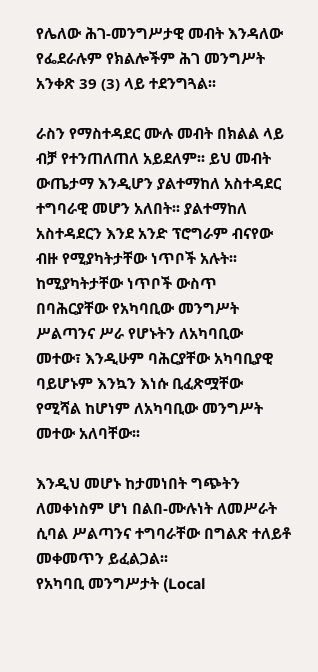የሌለው ሕገ-መንግሥታዊ መብት እንዳለው የፌደራሉም የክልሎችም ሕገ መንግሥት አንቀጽ 39 (3) ላይ ተደንግጓል፡፡

ራስን የማስተዳደር ሙሉ መብት በክልል ላይ ብቻ የተንጠለጠለ አይደለም፡፡ ይህ መብት ውጤታማ እንዲሆን ያልተማከለ አስተዳደር ተግባራዊ መሆን አለበት፡፡ ያልተማከለ አስተዳደርን እንደ አንድ ፕሮግራም ብናየው ብዙ የሚያካትታቸው ነጥቦች አሉት፡፡ ከሚያካትታቸው ነጥቦች ውስጥ በባሕርያቸው የአካባቢው መንግሥት ሥልጣንና ሥራ የሆኑትን ለአካባቢው መተው፣ እንዲሁም ባሕርያቸው አካባቢያዊ ባይሆኑም እንኳን እነሱ ቢፈጽሟቸው የሚሻል ከሆነም ለአካባቢው መንግሥት መተው አለባቸው፡፡

እንዲህ መሆኑ ከታመነበት ግጭትን ለመቀነስም ሆነ በልበ-ሙሉነት ለመሥራት ሲባል ሥልጣንና ተግባራቸው በግልጽ ተለይቶ መቀመጥን ይፈልጋል፡፡
የአካባቢ መንግሥታት (Local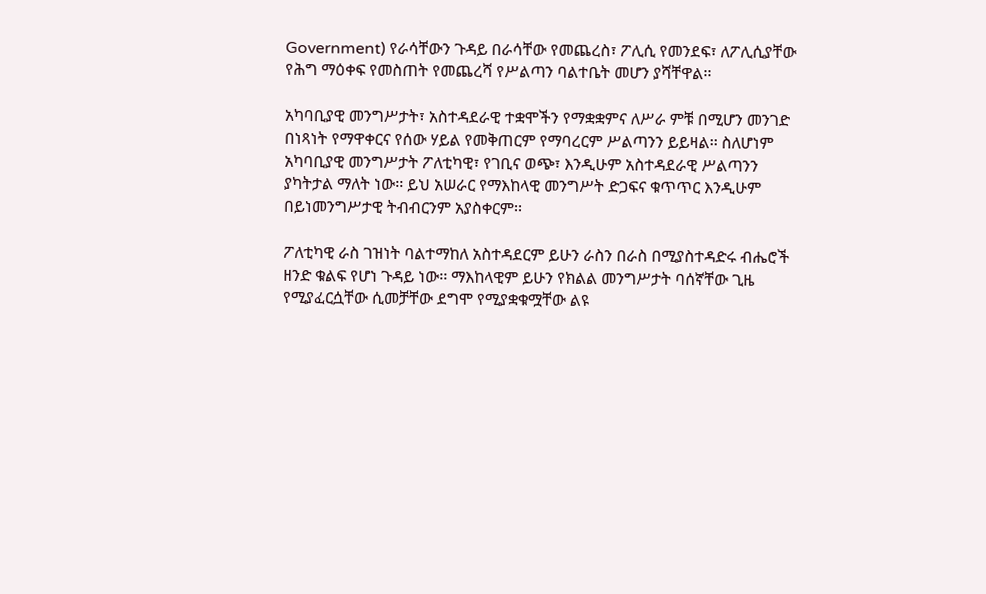Government) የራሳቸውን ጉዳይ በራሳቸው የመጨረስ፣ ፖሊሲ የመንደፍ፣ ለፖሊሲያቸው የሕግ ማዕቀፍ የመስጠት የመጨረሻ የሥልጣን ባልተቤት መሆን ያሻቸዋል፡፡

አካባቢያዊ መንግሥታት፣ አስተዳደራዊ ተቋሞችን የማቋቋምና ለሥራ ምቹ በሚሆን መንገድ በነጻነት የማዋቀርና የሰው ሃይል የመቅጠርም የማባረርም ሥልጣንን ይይዛል፡፡ ስለሆነም አካባቢያዊ መንግሥታት ፖለቲካዊ፣ የገቢና ወጭ፣ እንዲሁም አስተዳደራዊ ሥልጣንን ያካትታል ማለት ነው፡፡ ይህ አሠራር የማእከላዊ መንግሥት ድጋፍና ቁጥጥር እንዲሁም በይነመንግሥታዊ ትብብርንም አያስቀርም፡፡

ፖለቲካዊ ራስ ገዝነት ባልተማከለ አስተዳደርም ይሁን ራስን በራስ በሚያስተዳድሩ ብሔሮች ዘንድ ቁልፍ የሆነ ጉዳይ ነው፡፡ ማእከላዊም ይሁን የክልል መንግሥታት ባሰኛቸው ጊዜ የሚያፈርሷቸው ሲመቻቸው ደግሞ የሚያቋቁሟቸው ልዩ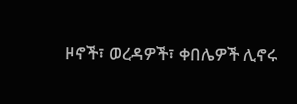ዞኖች፣ ወረዳዎች፣ ቀበሌዎች ሊኖሩ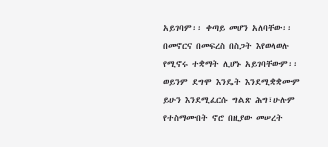አይገባም፡፡ ቀጣይ መሆን አለባቸው፡፡ በመኖርና በመፍረስ በስጋት እየወላወሉ የሚኖሩ ተቋማት ሊሆኑ አይገባቸውም፡፡ ወይንም ደግሞ እንዴት እንደሚቋቋሙም ይሁን እንደሚፈርሱ ግልጽ ሕግ፣ሁሉም የተስማሙበት ኖሮ በዚያው መሠረት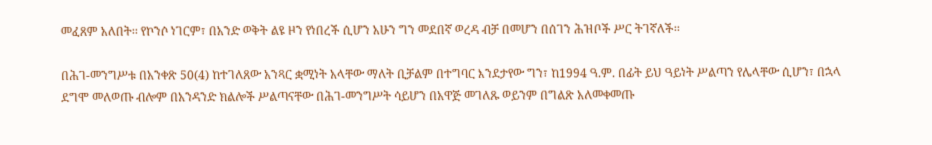መፈጸም አለበት፡፡ የኮንሶ ነገርም፣ በአንድ ወቅት ልዩ ዞን የነበረች ሲሆን አሁን ግን መደበኛ ወረዳ ብቻ በመሆን በሰገን ሕዝቦች ሥር ትገኛለች፡፡

በሕገ-መንግሥቱ በአንቀጽ 50(4) ከተገለጸው አንጻር ቋሚነት አላቸው ማለት ቢቻልም በተግባር እንደታየው ግን፣ ከ1994 ዓ.ም. በፊት ይህ ዓይነት ሥልጣን የሌላቸው ሲሆን፣ በኋላ ደግሞ መለወጡ ብሎም በአንዳንድ ክልሎች ሥልጣናቸው በሕገ-መንግሥት ሳይሆን በአዋጅ መገለጹ ወይንም በግልጽ አለመቀመጡ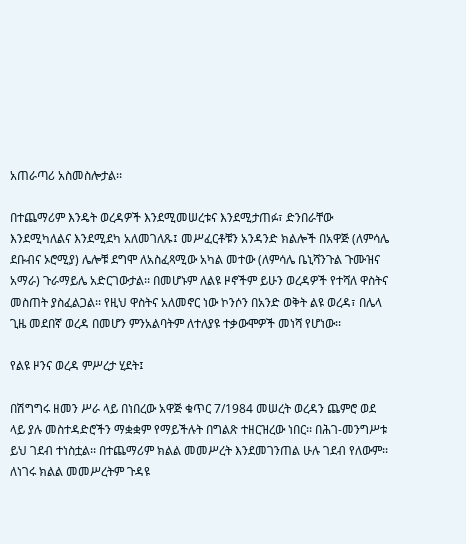አጠራጣሪ አስመስሎታል፡፡

በተጨማሪም እንዴት ወረዳዎች እንደሚመሠረቱና እንደሚታጠፉ፣ ድንበራቸው እንደሚካለልና እንደሚደካ አለመገለጹ፤ መሥፈርቶቹን አንዳንድ ክልሎች በአዋጅ (ለምሳሌ ደቡብና ኦሮሚያ) ሌሎቹ ደግሞ ለአስፈጻሚው አካል መተው (ለምሳሌ ቤኒሻንጉል ጉሙዝና አማራ) ጉራማይሌ አድርገውታል፡፡ በመሆኑም ለልዩ ዞኖችም ይሁን ወረዳዎች የተሻለ ዋስትና መስጠት ያስፈልጋል፡፡ የዚህ ዋስትና አለመኖር ነው ኮንሶን በአንድ ወቅት ልዩ ወረዳ፣ በሌላ ጊዜ መደበኛ ወረዳ በመሆን ምንአልባትም ለተለያዩ ተቃውሞዎች መነሻ የሆነው፡፡

የልዩ ዞንና ወረዳ ምሥረታ ሂደት፤

በሽግግሩ ዘመን ሥራ ላይ በነበረው አዋጅ ቁጥር 7/1984 መሠረት ወረዳን ጨምሮ ወደ ላይ ያሉ መስተዳድሮችን ማቋቋም የማይችሉት በግልጽ ተዘርዝረው ነበር፡፡ በሕገ-መንግሥቱ ይህ ገደብ ተነስቷል፡፡ በተጨማሪም ክልል መመሥረት እንደመገንጠል ሁሉ ገደብ የለውም፡፡ ለነገሩ ክልል መመሥረትም ጉዳዩ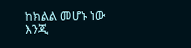ከክልል መሆኑ ነው እንጂ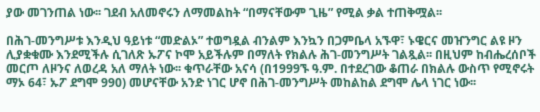ያው መገንጠል ነው፡፡ ገደብ አለመኖሩን ለማመልከት “በማናቸውም ጊዜ” የሚል ቃል ተጠቅሟል፡፡

በሕገ-መንግሥቱ እንዲህ ዓይነቱ “መድልኦ” ተወግዷል ብንልም እንኳን በጋምቤላ አኙዋ፣ ኑዌርና መዠንግር ልዩ ዞን ሊያቋቁሙ እንደሚችሉ ሲገለጽ ኡፖና ኮሞ አይችሉም በማለት የክልሉ ሕገ-መንግሥት ገልጿል፡፡ በዚህም ከብሔረሰቦች መርጦ ለዞንና ለወረዳ አለ ማለት ነው፡፡ ቁጥራቸው አናሳ (በ1999ኙ ዓ.ም. በተደረገው ቆጠራ በክልሉ ውስጥ የሚኖሩት ማኦ 64፣ ኡፖ ደግሞ 990) መሆናቸው አንድ ነገር ሆኖ በሕገ-መንግሥት መከልከል ደግሞ ሌላ ነገር ነው፡፡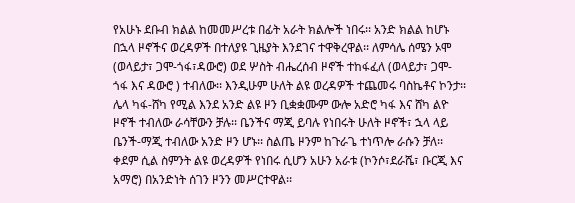የአሁኑ ደቡብ ክልል ከመመሥረቱ በፊት አራት ክልሎች ነበሩ፡፡ አንድ ክልል ከሆኑ በኋላ ዞኖችና ወረዳዎች በተለያዩ ጊዜያት እንደገና ተዋቅረዋል፡፡ ለምሳሌ ሰሜን ኦሞ (ወላይታ፣ ጋሞ-ጎፋ፣ዳውሮ) ወደ ሦስት ብሔረሰብ ዞኖች ተከፋፈለ (ወላይታ፣ ጋሞ-ጎፋ እና ዳውሮ ) ተብለው፡፡ እንዲሁም ሁለት ልዩ ወረዳዎች ተጨመሩ ባስኬቶና ኮንታ፡፡ ሌላ ካፋ-ሸካ የሚል እንደ አንድ ልዩ ዞን ቢቋቋሙም ውሎ አድሮ ካፋ እና ሸካ ልዮ ዞኖች ተብለው ራሳቸውን ቻሉ፡፡ ቤንችና ማጂ ይባሉ የነበሩት ሁለት ዞኖች፣ ኋላ ላይ ቤንች-ማጂ ተብለው አንድ ዞን ሆኑ፡፡ ስልጤ ዞንም ከጉራጌ ተነጥሎ ራሱን ቻለ፡፡ ቀደም ሲል ስምንት ልዩ ወረዳዎች የነበሩ ሲሆን አሁን አራቱ (ኮንሶ፣ደራሼ፣ ቡርጂ እና አማሮ) በአንድነት ሰገን ዞንን መሥርተዋል፡፡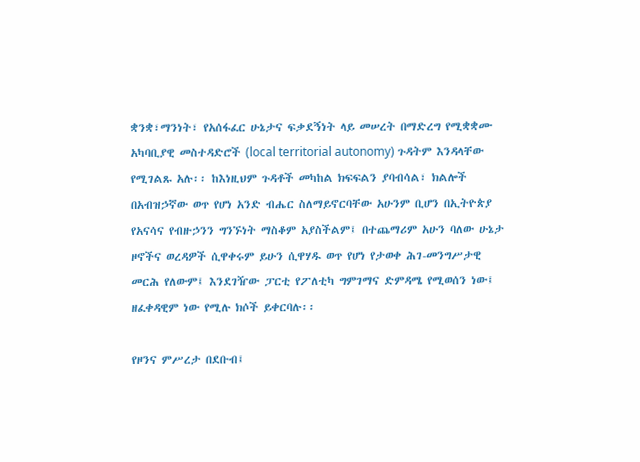ቋንቋ፣ማንነት፣ የአሰፋፈር ሁኔታና ፍቃደኝነት ላይ መሠረት በማድረግ የሚቋቋሙ አካባቢያዊ መስተዳድሮች (local territorial autonomy) ጉዳትም እንዳላቸው የሚገልጹ አሉ፡፡ ከእነዚህም ጉዳቶች መካከል ክፍፍልን ያባብሳል፣ ክልሎች በአብዝኃኛው ወጥ የሆነ አንድ ብሔር ስለማይኖርባቸው አሁንም ቢሆን በኢትዮጵያ የአናሳና የብዙኃንን ግንኙነት ማስቆም አያስችልም፤ በተጨማሪም አሁን ባለው ሁኔታ ዞኖችና ወረዳዎች ሲዋቀሩም ይሁን ሲዋሃዱ ወጥ የሆነ የታወቀ ሕገ-መንግሥታዊ መርሕ የለውም፤ እንደገዥው ፓርቲ የፖለቲካ ግምገማና ድምዳሜ የሚወሰን ነው፤ ዘፈቀዳዊም ነው የሚሉ ክሶች ይቀርባሉ፡፡

የዞንና ምሥረታ በደቡብ፤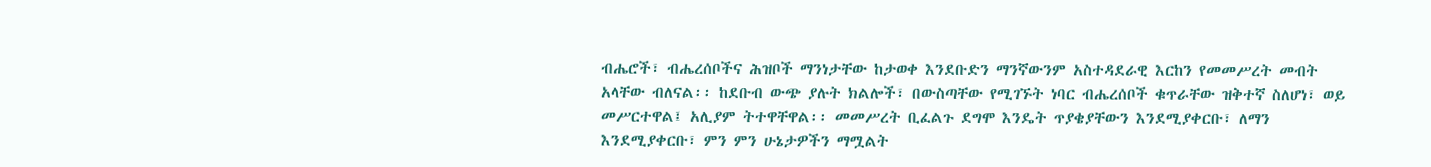ብሔሮች፣ ብሔረሰቦችና ሕዝቦች ማንነታቸው ከታወቀ እንደቡድን ማንኛውንም አስተዳደራዊ እርከን የመመሥረት መብት አላቸው ብለናል፡፡ ከደቡብ ውጭ ያሉት ክልሎች፣ በውስጣቸው የሚገኙት ነባር ብሔረሰቦች ቁጥራቸው ዝቅተኛ ስለሆነ፣ ወይ መሥርተዋል፤ አሊያም ትተዋቸዋል፡፡ መመሥረት ቢፈልጉ ደግሞ እንዴት ጥያቄያቸውን እንደሚያቀርቡ፣ ለማን እንደሚያቀርቡ፣ ምን ምን ሁኔታዎችን ማሟልት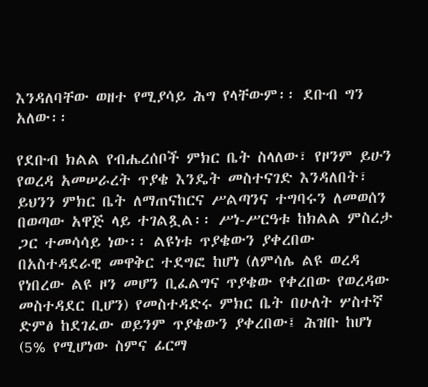እንዳለባቸው ወዘተ የሚያሳይ ሕግ የላቸውም፡፡ ደቡብ ግን አለው፡፡

የደቡብ ክልል የብሔረሰቦች ምክር ቤት ስላለው፣ የዞንም ይሁን የወረዳ አመሠራረት ጥያቄ እንዴት መስተናገድ እንዳለበት፣ ይህንን ምክር ቤት ለማጠናከርና ሥልጣንና ተግባሩን ለመወሰን በወጣው አዋጅ ላይ ተገልጿል፡፡ ሥነ-ሥርዓቱ ከክልል ምስረታ ጋር ተመሳሳይ ነው፡፡ ልዩነቱ ጥያቄውን ያቀረበው በአስተዳደራዊ መዋቅር ተደግፎ ከሆነ (ለምሳሌ ልዩ ወረዳ የነበረው ልዩ ዞን መሆን ቢፈልግና ጥያቄው የቀረበው የወረዳው መስተዳደር ቢሆን) የመስተዳድሩ ምክር ቤት በሁለት ሦስተኛ ድምፅ ከደገፈው ወይንም ጥያቄውን ያቀረበው፤ ሕዝቡ ከሆነ (5% የሚሆነው ስምና ፊርማ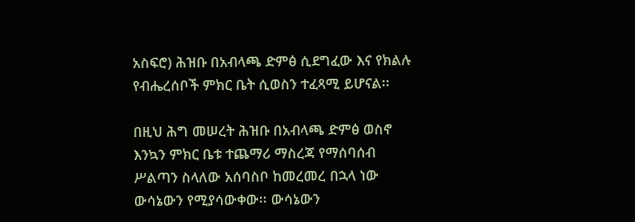አስፍሮ) ሕዝቡ በአብላጫ ድምፅ ሲደግፈው እና የክልሉ የብሔረሰቦች ምክር ቤት ሲወስን ተፈጻሚ ይሆናል፡፡

በዚህ ሕግ መሠረት ሕዝቡ በአብላጫ ድምፅ ወስኖ እንኳን ምክር ቤቱ ተጨማሪ ማስረጃ የማሰባሰብ ሥልጣን ስላለው አሰባስቦ ከመረመረ በኋላ ነው ውሳኔውን የሚያሳውቀው፡፡ ውሳኔውን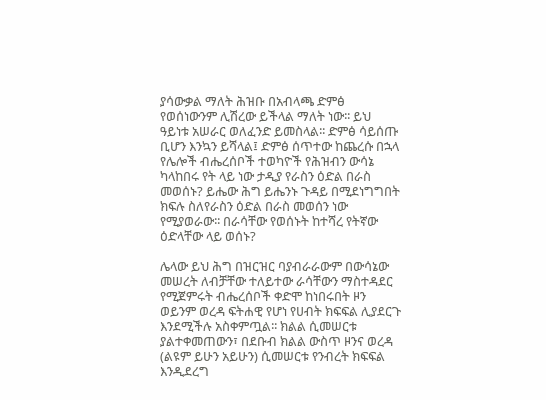ያሳውቃል ማለት ሕዝቡ በአብላጫ ድምፅ የወሰነውንም ሊሽረው ይችላል ማለት ነው፡፡ ይህ ዓይነቱ አሠራር ወለፈንድ ይመስላል፡፡ ድምፅ ሳይሰጡ ቢሆን እንኳን ይሻላል፤ ድምፅ ሰጥተው ከጨረሱ በኋላ የሌሎች ብሔረሰቦች ተወካዮች የሕዝብን ውሳኔ ካላከበሩ የት ላይ ነው ታዲያ የራስን ዕድል በራስ መወሰኑ? ይሔው ሕግ ይሔንኑ ጉዳይ በሚደነግግበት ክፍሉ ስለየራስን ዕድል በራስ መወሰን ነው የሚያወራው፡፡ በራሳቸው የወሰኑት ከተሻረ የትኛው ዕድላቸው ላይ ወሰኑ?

ሌላው ይህ ሕግ በዝርዝር ባያብራራውም በውሳኔው መሠረት ለብቻቸው ተለይተው ራሳቸውን ማስተዳደር የሚጀምሩት ብሔረሰቦች ቀድሞ ከነበሩበት ዞን ወይንም ወረዳ ፍትሐዊ የሆነ የሀብት ክፍፍል ሊያደርጉ እንደሚችሉ አስቀምጧል፡፡ ክልል ሲመሠርቱ ያልተቀመጠውን፣ በደቡብ ክልል ውስጥ ዞንና ወረዳ (ልዩም ይሁን አይሁን) ሲመሠርቱ የንብረት ክፍፍል እንዲደረግ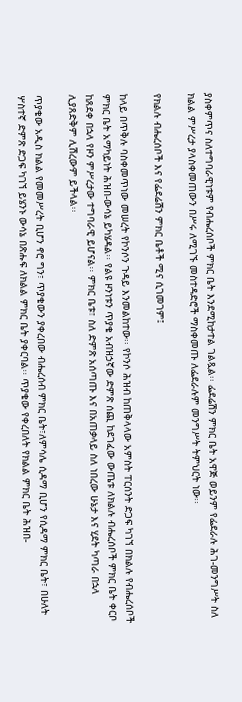ያስቀምጥና ስለተግባራዊነቱም የብሔረሰቦች ምክር ቤት እንደሚከታተል ገልጿል፡፡ ፌደሬሽን ምክር ቤት አዋጅ ወይንም የፌደራሉ ሕገ-መንግሥት ስለ ክልል ምሥረታ ያላስቀመጠውን በሥሩ ለሚገኙ መስተዳድሮች ማስቀመጡ ለፌደራሉም መንግሥት ትምህርት ነው፡፡

የክልሉ ብሔረሰቦች እና የፌደሬሽን ምክር ቤቶች ሚና ሲገመገም፤

ከላይ በጥቅሉ ባስቀመጥነው መሠረት የኮንሶን ጉዳይ እንመልከተው፡፡ የኮንሶ ሕዝብ ከጠቅላላው አምስት ፐርሰንት ድጋፍ ካገኘ በክልሉ የብሔረሰቦች ምክር ቤት አማካይነት ሕዝበ-ውሳኔ ይካሄዳል፡፡ የልዩ ዞንነቱን ጥያቄ አብዝኃኛው ድምጽ ሰጪ ከደገፈው ውጤቱ ለክልሉ ብሔረሰቦች ምክር ቤት ቀርቦ ከጸደቀ በኋላ የዞን ምሥረታው ተግባራዊ ይሆናል፡፡ ምክር ቤቱ፣ ስለ ድምጽ አሰጣጡ እና በአጠቃላይ ስለ ነበረው ሁኔታ እና ሂደት ካጣራ በኋላ ሊያጸድቅም ሊሽረውም ይችላል፡፡

ጥያቄው አዲስ ክልል የመመሥረት ቢሆን ኖሮ ግን፣ ጥያቄውን ያቀረበው ብሔረሰብ ምክር ቤት፣ለምሳሌ ሲዳማ ቢሆን የሲዳማ ምክር ቤት፣ በሁለት ሦስተኛ ድምጽ ድጋፍ ካገኘ ይሄንኑ ውሳኔ በጽሑፍ ለክልል ምክር ቤት ያቀርባል፡፡ ጥያቄው የቀረበለት የክልል ምክር ቤት ሕዝበ-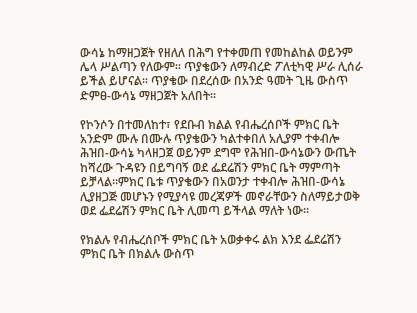ውሳኔ ከማዘጋጀት የዘለለ በሕግ የተቀመጠ የመከልከል ወይንም ሌላ ሥልጣን የለውም፡፡ ጥያቄውን ለማብረድ ፖለቲካዊ ሥራ ሊሰራ ይችል ይሆናል፡፡ ጥያቄው በደረሰው በአንድ ዓመት ጊዜ ውስጥ ድምፀ-ውሳኔ ማዘጋጀት አለበት፡፡

የኮንሶን በተመለከተ፣ የደቡብ ክልል የብሔረሰቦች ምክር ቤት አንድም ሙሉ በሙሉ ጥያቄውን ካልተቀበለ አሊያም ተቀብሎ ሕዝበ-ውሳኔ ካላዘጋጀ ወይንም ደግሞ የሕዝበ-ውሳኔውን ውጤት ከሻረው ጉዳዩን በይግባኝ ወደ ፌደሬሽን ምክር ቤት ማምጣት ይቻላል፡፡ምክር ቤቱ ጥያቄውን በአወንታ ተቀብሎ ሕዝበ-ውሳኔ ሊያዘጋጅ መሆኑን የሚያሳዩ መረጃዎች መኖራቸውን ስለማይታወቅ ወደ ፌደሬሽን ምክር ቤት ሊመጣ ይችላል ማለት ነው፡፡

የክልሉ የብሔረሰቦች ምክር ቤት አወቃቀሩ ልክ እንደ ፌደሬሽን ምክር ቤት በክልሉ ውስጥ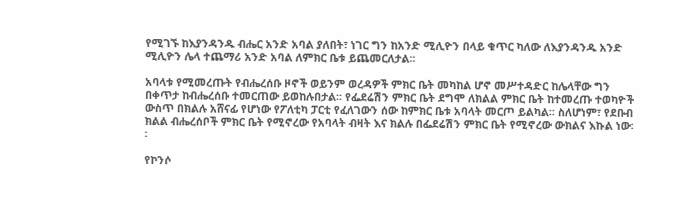የሚገኙ ከእያንዳንዱ ብሔር አንድ አባል ያለበት፣ ነገር ግን ከአንድ ሚሊዮን በላይ ቁጥር ካለው ለእያንዳንዱ አንድ ሚሊዮን ሌላ ተጨማሪ አንድ አባል ለምክር ቤቱ ይጨመርለታል፡፡

አባላቱ የሚመረጡት የብሔረሰቡ ዞኖች ወይንም ወረዳዎች ምክር ቤት መካከል ሆኖ መሥተዳድር ከሌላቸው ግን በቀጥታ ከብሔረሰቡ ተመርጠው ይወከሉበታል፡፡ የፌደሬሽን ምክር ቤት ደግሞ ለክልል ምክር ቤት ከተመረጡ ተወካዮች ውስጥ በክልሉ አሸናፊ የሆነው የፖለቲካ ፓርቲ የፈለገውን ሰው ከምክር ቤቱ አባላት መርጦ ይልካል፡፡ ስለሆነም፣ የደቡብ ክልል ብሔረሰቦች ምክር ቤት የሚኖረው የአባላት ብዛት እና ክልሉ በፌደሬሽን ምክር ቤት የሚኖረው ውክልና እኩል ነው፡፡

የኮንሶ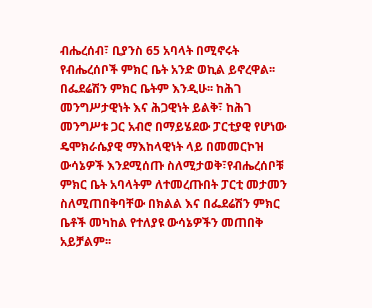ብሔረሰብ፣ ቢያንስ 65 አባላት በሚኖሩት የብሔረሰቦች ምክር ቤት አንድ ወኪል ይኖረዋል፡፡ በፌደሬሽን ምክር ቤትም እንዲሁ፡፡ ከሕገ መንግሥታዊነት እና ሕጋዊነት ይልቅ፣ ከሕገ መንግሥቱ ጋር አብሮ በማይሄደው ፓርቲያዊ የሆነው ዴሞክራሴያዊ ማእከላዊነት ላይ በመመርኮዝ ውሳኔዎች እንደሚሰጡ ስለሚታወቅ፣የብሔረሰቦቹ ምክር ቤት አባላትም ለተመረጡበት ፓርቲ መታመን ስለሚጠበቅባቸው በክልል እና በፌደሬሽን ምክር ቤቶች መካከል የተለያዩ ውሳኔዎችን መጠበቅ አይቻልም፡፡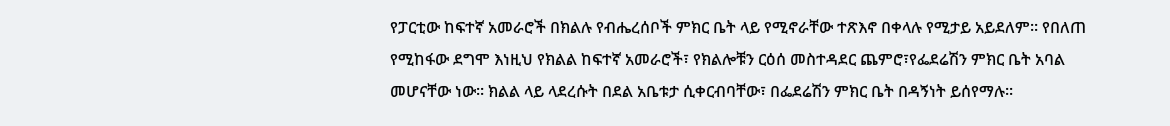የፓርቲው ከፍተኛ አመራሮች በክልሉ የብሔረሰቦች ምክር ቤት ላይ የሚኖራቸው ተጽእኖ በቀላሉ የሚታይ አይደለም፡፡ የበለጠ የሚከፋው ደግሞ እነዚህ የክልል ከፍተኛ አመራሮች፣ የክልሎቹን ርዕሰ መስተዳደር ጨምሮ፣የፌደሬሽን ምክር ቤት አባል መሆናቸው ነው፡፡ ክልል ላይ ላደረሱት በደል አቤቱታ ሲቀርብባቸው፣ በፌደሬሽን ምክር ቤት በዳኝነት ይሰየማሉ፡፡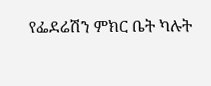የፌደሬሽን ምክር ቤት ካሉት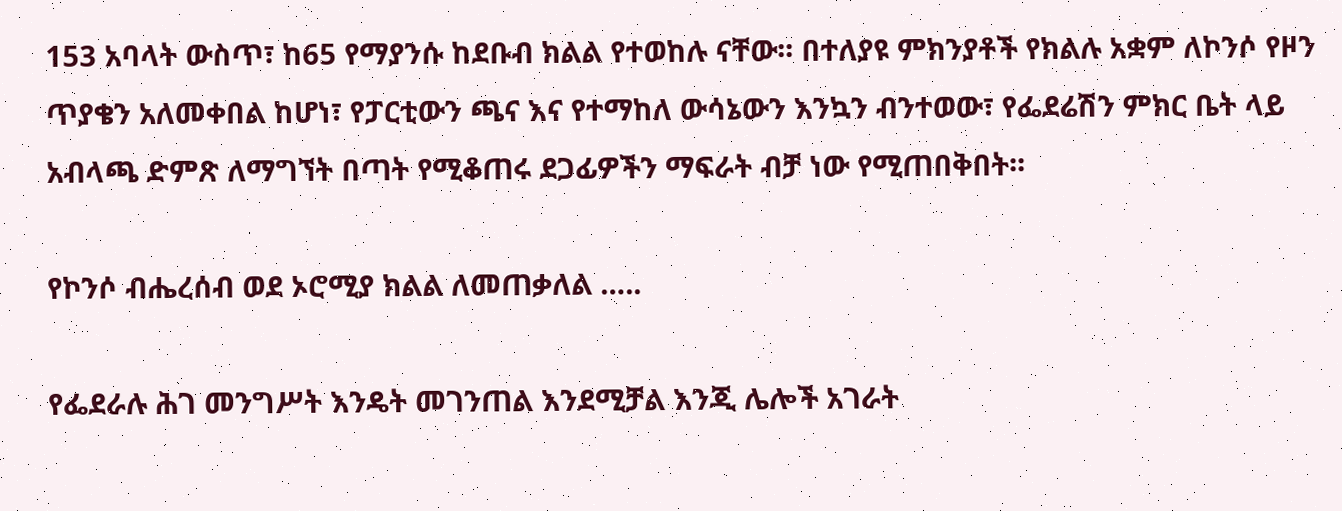153 አባላት ውስጥ፣ ከ65 የማያንሱ ከደቡብ ክልል የተወከሉ ናቸው፡፡ በተለያዩ ምክንያቶች የክልሉ አቋም ለኮንሶ የዞን ጥያቄን አለመቀበል ከሆነ፣ የፓርቲውን ጫና እና የተማከለ ውሳኔውን እንኳን ብንተወው፣ የፌደሬሽን ምክር ቤት ላይ አብላጫ ድምጽ ለማግኘት በጣት የሚቆጠሩ ደጋፊዎችን ማፍራት ብቻ ነው የሚጠበቅበት፡፡

የኮንሶ ብሔረሰብ ወደ ኦሮሚያ ክልል ለመጠቃለል …..

የፌደራሉ ሕገ መንግሥት እንዴት መገንጠል እንደሚቻል እንጂ ሌሎች አገራት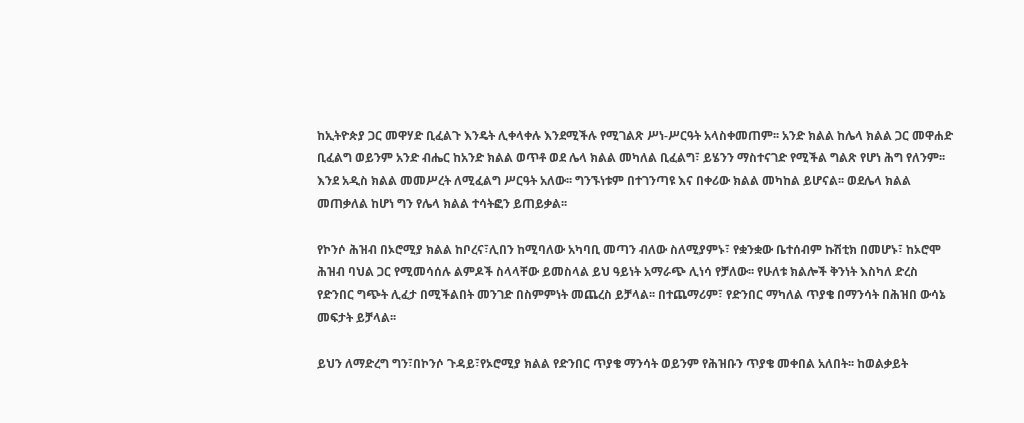ከኢትዮጵያ ጋር መዋሃድ ቢፈልጉ እንዴት ሊቀላቀሉ እንደሚችሉ የሚገልጽ ሥነ-ሥርዓት አላስቀመጠም፡፡ አንድ ክልል ከሌላ ክልል ጋር መዋሐድ ቢፈልግ ወይንም አንድ ብሔር ከአንድ ክልል ወጥቶ ወደ ሌላ ክልል መካለል ቢፈልግ፣ ይሄንን ማስተናገድ የሚችል ግልጽ የሆነ ሕግ የለንም፡፡ እንደ አዲስ ክልል መመሥረት ለሚፈልግ ሥርዓት አለው፡፡ ግንኙነቱም በተገንጣዩ እና በቀሪው ክልል መካከል ይሆናል፡፡ ወደሌላ ክልል መጠቃለል ከሆነ ግን የሌላ ክልል ተሳትፎን ይጠይቃል፡፡

የኮንሶ ሕዝብ በኦሮሚያ ክልል ከቦረና፣ሊበን ከሚባለው አካባቢ መጣን ብለው ስለሚያምኑ፣ የቋንቋው ቤተሰብም ኩሽቲክ በመሆኑ፣ ከኦሮሞ ሕዝብ ባህል ጋር የሚመሳሰሉ ልምዶች ስላላቸው ይመስላል ይህ ዓይነት አማራጭ ሊነሳ የቻለው፡፡ የሁለቱ ክልሎች ቅንነት እስካለ ድረስ የድንበር ግጭት ሊፈታ በሚችልበት መንገድ በስምምነት መጨረስ ይቻላል፡፡ በተጨማሪም፣ የድንበር ማካለል ጥያቄ በማንሳት በሕዝበ ውሳኔ መፍታት ይቻላል፡፡

ይህን ለማድረግ ግን፣በኮንሶ ጉዳይ፣የኦሮሚያ ክልል የድንበር ጥያቄ ማንሳት ወይንም የሕዝቡን ጥያቄ መቀበል አለበት፡፡ ከወልቃይት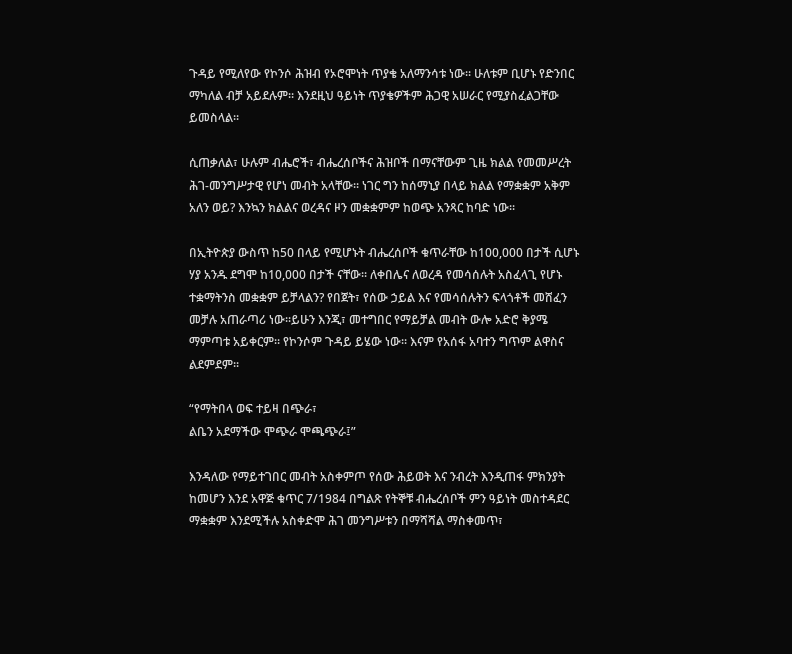ጉዳይ የሚለየው የኮንሶ ሕዝብ የኦሮሞነት ጥያቄ አለማንሳቱ ነው፡፡ ሁለቱም ቢሆኑ የድንበር ማካለል ብቻ አይደሉም፡፡ እንደዚህ ዓይነት ጥያቄዎችም ሕጋዊ አሠራር የሚያስፈልጋቸው ይመስላል፡፡

ሲጠቃለል፣ ሁሉም ብሔሮች፣ ብሔረሰቦችና ሕዝቦች በማናቸውም ጊዜ ክልል የመመሥረት ሕገ-መንግሥታዊ የሆነ መብት አላቸው፡፡ ነገር ግን ከሰማኒያ በላይ ክልል የማቋቋም አቅም አለን ወይ? እንኳን ክልልና ወረዳና ዞን መቋቋምም ከወጭ አንጻር ከባድ ነው፡፡

በኢትዮጵያ ውስጥ ከ50 በላይ የሚሆኑት ብሔረሰቦች ቁጥራቸው ከ100,000 በታች ሲሆኑ ሃያ አንዱ ደግሞ ከ10,000 በታች ናቸው፡፡ ለቀበሌና ለወረዳ የመሳሰሉት አስፈላጊ የሆኑ ተቋማትንስ መቋቋም ይቻላልን? የበጀት፣ የሰው ኃይል እና የመሳሰሉትን ፍላጎቶች መሸፈን መቻሉ አጠራጣሪ ነው፡፡ይሁን እንጂ፣ መተግበር የማይቻል መብት ውሎ አድሮ ቅያሜ ማምጣቱ አይቀርም፡፡ የኮንሶም ጉዳይ ይሄው ነው፡፡ እናም የአሰፋ አባተን ግጥም ልዋስና ልደምደም፡፡

“የማትበላ ወፍ ተይዛ በጭራ፣
ልቤን አደማችው ሞጭራ ሞጫጭራ፤”

እንዳለው የማይተገበር መብት አስቀምጦ የሰው ሕይወት እና ንብረት እንዲጠፋ ምክንያት ከመሆን እንደ አዋጅ ቁጥር 7/1984 በግልጽ የትኞቹ ብሔረሰቦች ምን ዓይነት መስተዳደር ማቋቋም እንደሚችሉ አስቀድሞ ሕገ መንግሥቱን በማሻሻል ማስቀመጥ፣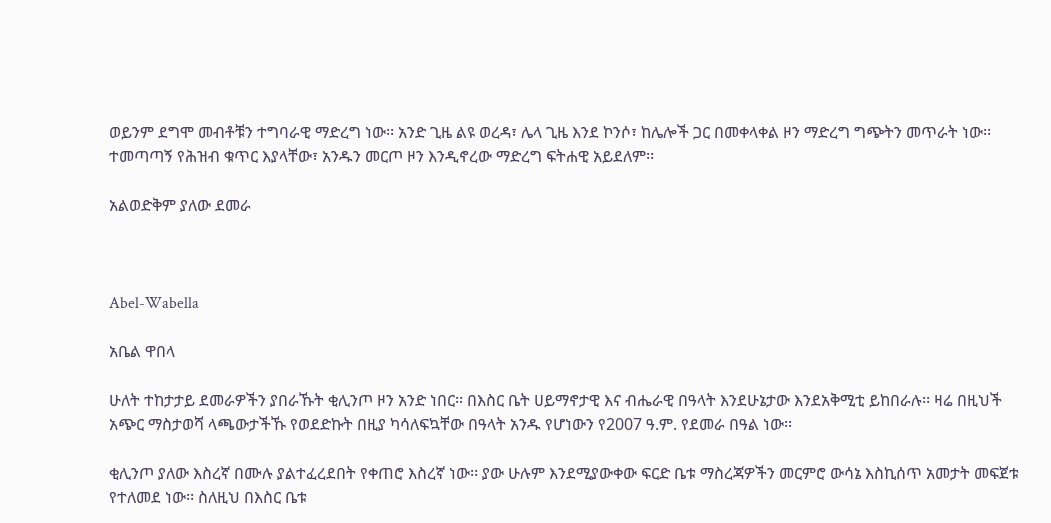ወይንም ደግሞ መብቶቹን ተግባራዊ ማድረግ ነው፡፡ አንድ ጊዜ ልዩ ወረዳ፣ ሌላ ጊዜ እንደ ኮንሶ፣ ከሌሎች ጋር በመቀላቀል ዞን ማድረግ ግጭትን መጥራት ነው፡፡ ተመጣጣኝ የሕዝብ ቁጥር እያላቸው፣ አንዱን መርጦ ዞን እንዲኖረው ማድረግ ፍትሐዊ አይደለም፡፡

አልወድቅም ያለው ደመራ



Abel-Wabella

አቤል ዋበላ

ሁለት ተከታታይ ደመራዎችን ያበራኹት ቂሊንጦ ዞን አንድ ነበር፡፡ በእስር ቤት ሀይማኖታዊ እና ብሔራዊ በዓላት እንደሁኔታው እንደአቅሚቲ ይከበራሉ፡፡ ዛሬ በዚህች አጭር ማስታወሻ ላጫውታችኹ የወደድኩት በዚያ ካሳለፍኳቸው በዓላት አንዱ የሆነውን የ2007 ዓ.ም. የደመራ በዓል ነው፡፡

ቂሊንጦ ያለው እስረኛ በሙሉ ያልተፈረደበት የቀጠሮ እስረኛ ነው፡፡ ያው ሁሉም እንደሚያውቀው ፍርድ ቤቱ ማስረጃዎችን መርምሮ ውሳኔ እስኪሰጥ አመታት መፍጀቱ የተለመደ ነው፡፡ ስለዚህ በእስር ቤቱ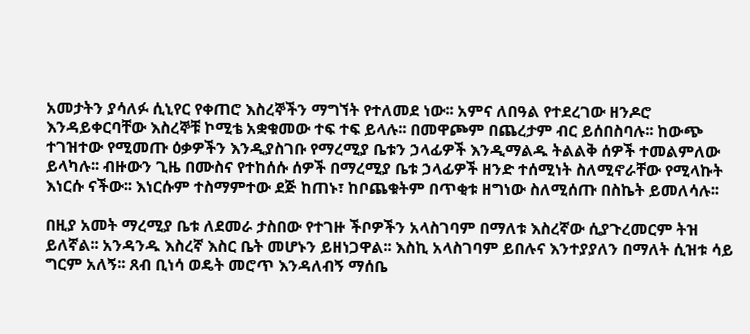አመታትን ያሳለፉ ሲኒየር የቀጠሮ እስረኞችን ማግኘት የተለመደ ነው፡፡ አምና ለበዓል የተደረገው ዘንዶሮ እንዳይቀርባቸው እስረኞቹ ኮሚቴ አቋቁመው ተፍ ተፍ ይላሉ፡፡ በመዋጮም በጨረታም ብር ይሰበስባሉ፡፡ ከውጭ ተገዝተው የሚመጡ ዕቃዎችን እንዲያስገቡ የማረሚያ ቤቱን ኃላፊዎች እንዲማልዱ ትልልቅ ሰዎች ተመልምለው ይላካሉ፡፡ ብዙውን ጊዜ በሙስና የተከሰሱ ሰዎች በማረሚያ ቤቱ ኃላፊዎች ዘንድ ተሰሚነት ስለሚኖራቸው የሚላኩት እነርሱ ናችው፡፡ እነርሱም ተስማምተው ደጅ ከጠኑ፣ ከቦጨቁትም በጥቂቱ ዘግነው ስለሚሰጡ በስኬት ይመለሳሉ፡፡

በዚያ አመት ማረሚያ ቤቱ ለደመራ ታስበው የተገዙ ችቦዎችን አላስገባም በማለቱ እስረኛው ሲያጉረመርም ትዝ ይለኛል፡፡ አንዳንዱ እስረኛ እስር ቤት መሆኑን ይዘነጋዋል፡፡ እስኪ አላስገባም ይበሉና እንተያያለን በማለት ሲዝቱ ሳይ ግርም አለኝ፡፡ ጸብ ቢነሳ ወዴት መሮጥ እንዳለብኝ ማሰቤ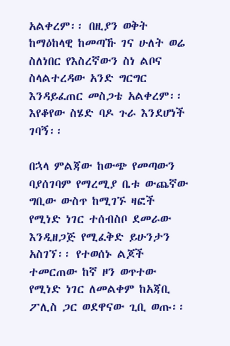አልቀረም፡፡ በዚያን ወቅት ከማዕከላዊ ከመጣኹ ገና ሁለት ወሬ ስለነበር የእስረኛውን ስነ ልቦና ስላልተረዳው አንድ ግርግር እንዳይፈጠር መስጋቴ አልቀረም፡፡ እየቆየው ስሄድ ባዶ ጉራ እንደሆነች ገባኝ፡፡

በኋላ ምልጃው ከውጭ የመጣውን ባያሰገባም የማረሚያ ቤቱ ውጨኛው ግቢው ውስጥ ከሚገኙ ዛፎች የሚነድ ነገር ተሰብስቦ ደመራው እንዲዘጋጅ የሚፈቅድ ይሁንታን አስገኘ፡፡ የተወሰኑ ልጆች ተመርጠው ከኛ ዞን ወጥተው የሚነድ ነገር ለመልቀም ከአጃቢ ፖሊስ ጋር ወደዋናው ጊቢ ወጡ፡፡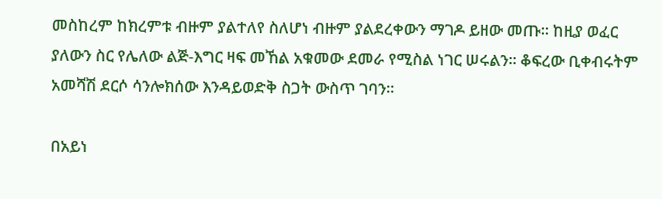መስከረም ከክረምቱ ብዙም ያልተለየ ስለሆነ ብዙም ያልደረቀውን ማገዶ ይዘው መጡ፡፡ ከዚያ ወፈር ያለውን ስር የሌለው ልጅ-እግር ዛፍ መኸል አቁመው ደመራ የሚስል ነገር ሠሩልን፡፡ ቆፍረው ቢቀብሩትም አመሻሽ ደርሶ ሳንሎክሰው እንዳይወድቅ ስጋት ውስጥ ገባን፡፡

በአይነ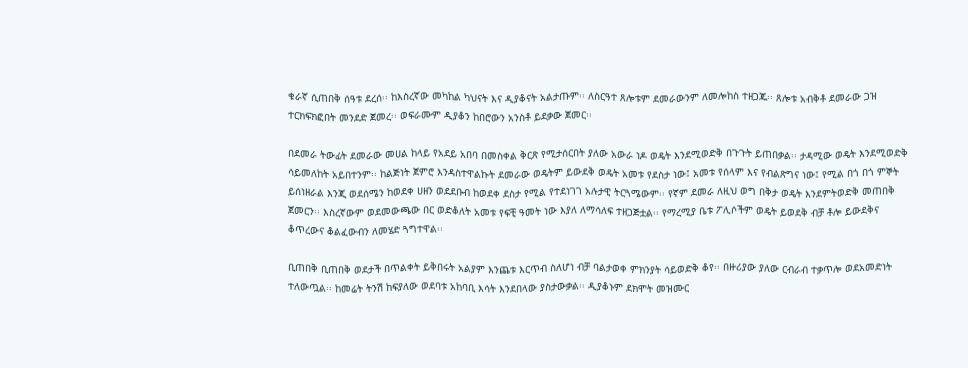ቁራኛ ሲጠበቅ ሰዓቱ ደረሰ፡፡ ከእስረኛው መካከል ካህናት እና ዲያቆናት አልታጡም፡፡ ለስርዓተ ጸሎቱም ደመራውንም ለመሎከስ ተዘጋጁ፡፡ ጸሎቱ አብቅቶ ደመራው ጋዝ ተርክፍክፎበት መንደድ ጀመረ፡፡ ወፍራሙም ዲያቆን ከበሮውን አንስቶ ይደቃው ጀመር፡፡

በደመራ ትውፊት ደመራው መሀል ከላይ የአደይ አበባ በመስቀል ቅርጽ የሚታሰርበት ያለው አውራ ነዶ ወዴት እንደሚወድቅ በጉጉት ይጠበቃል፡፡ ታዳሚው ወዴት እንደሚወድቅ ሳይመለከት አይበተንም፡፡ ከልጅነት ጀምሮ እንዳስተዋልኩት ደመራው ወዴትም ይውደቅ ወዴት አመቱ የደስታ ነው፤ አመቱ የሰላም እና የብልጽግና ነው፤ የሚል በጎ በጎ ምኞት ይሰነዘራል እንጂ ወደሰሜን ከወደቀ ሀዘን ወደደቡብ ከወደቀ ደስታ የሚል የተደነገገ አሉታዊ ትርጓሜውም፡፡ የኛም ደመራ ለዚህ ወግ በቅታ ወዴት እንደምትወድቅ መጠበቅ ጀመርን፡፡ እስረኛውም ወደመውጫው በር ወድቆለት አመቱ የፍቺ ዓመት ነው እያለ ለማሳለፍ ተዘጋጅቷል፡፡ የማረሚያ ቤቱ ፖሊሶችም ወዴት ይወደቅ ብቻ ቶሎ ይውደቅና ቆጥረውና ቆልፈውብን ለመሄድ ጓግተዋል፡፡

ቢጠበቅ ቢጠበቅ ወደታች በጥልቀት ይቅበሩት አልያም እንጨቱ እርጥብ ስለሆነ ብቻ ባልታወቀ ምክንያት ሳይወድቅ ቆየ፡፡ በዙሪያው ያለው ርብራብ ተቃጥሎ ወደአመድነት ተለውጧል፡፡ ከመሬት ትንሽ ከፍያለው ወደባቱ አከባቢ እሳት እንደበላው ያስታውቃል፡፡ ዲያቆኑም ደክሞት መዝሙር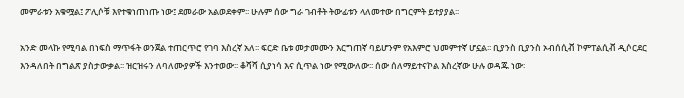መምራቱን አቁሟል፤ ፖሊሶቹ እየተቁነጠነጡ ነው፤ ደመራው አልወደቀም፡፡ ሁሉም ሰው ግራ ገብቶት ትውፊቱን ላለመተው በግርምት ይተያያል፡፡

አንድ መላኩ የሚባል በነፍስ ማጥፋት ወንጀል ተጠርጥሮ የገባ እስረኛ አለ፡፡ ፍርድ ቤቱ መታመሙን እርግጠኛ ባይሆንም የአእምሮ ህመምተኛ ሆኗል፡፡ ቢያንስ ቢያንስ ኦብሰሲቭ ኮምፐልሲቭ ዲሶርደር እንዳለበት በግልጽ ያስታውቃል፡፡ ዝርዝሩን ለባለሙያዎች እንተወው፡፡ ቆሻሻ ሲያነሳ እና ሲጥል ነው የሚውለው፡፡ ሰው ሰለማይተናኮል እስረኛው ሁሉ ወዳጁ ነው፡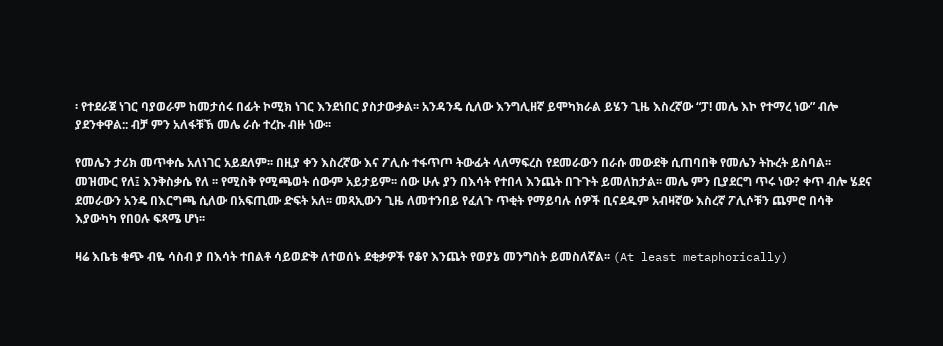፡ የተደራጀ ነገር ባያወራም ከመታሰሩ በፊት ኮሚክ ነገር እንደነበር ያስታውቃል፡፡ አንዳንዴ ሲለው እንግሊዘኛ ይሞካክራል ይሄን ጊዜ እስረኛው “ፓ! መሌ እኮ የተማረ ነው” ብሎ ያደንቀዋል:: ብቻ ምን አለፋቹኽ መሌ ራሱ ተረኩ ብዙ ነው፡፡

የመሌን ታሪክ መጥቀሴ አለነገር አይደለም፡፡ በዚያ ቀን እስረኛው እና ፖሊሱ ተፋጥጦ ትውፊት ላለማፍረስ የደመራውን በራሱ መውደቅ ሲጠባበቅ የመሌን ትኩረት ይስባል፡፡ መዝሙር የለ፤ እንቅስቃሴ የለ ፡፡ የሚስቅ የሚጫወት ሰውም አይታይም፡፡ ሰው ሁሉ ያን በእሳት የተበላ እንጨት በጉጉት ይመለከታል፡፡ መሌ ምን ቢያደርግ ጥሩ ነው? ቀጥ ብሎ ሄደና ደመራውን አንዴ በእርግጫ ሲለው በአፍጢሙ ድፍት አለ፡፡ መጻኢውን ጊዜ ለመተንበይ የፈለጉ ጥቂት የማይባሉ ሰዎች ቢናደዱም አብዛኛው እስረኛ ፖሊሶቹን ጨምሮ በሳቅ እያውካካ የበዐሉ ፍጻሜ ሆነ፡፡

ዛሬ እቤቴ ቁጭ ብዬ ሳስብ ያ በእሳት ተበልቶ ሳይወድቅ ለተወሰኑ ደቂቃዎች የቆየ እንጨት የወያኔ መንግስት ይመስለኛል፡፡ (At least metaphorically)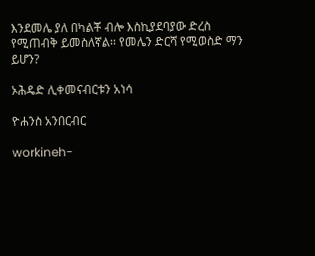እንደመሌ ያለ በካልቾ ብሎ እስኪያደባያው ድረስ የሚጠብቅ ይመስለኛል፡፡ የመሌን ድርሻ የሚወስድ ማን ይሆን?

ኦሕዴድ ሊቀመናብርቱን አነሳ

ዮሐንስ አንበርብር

workineh-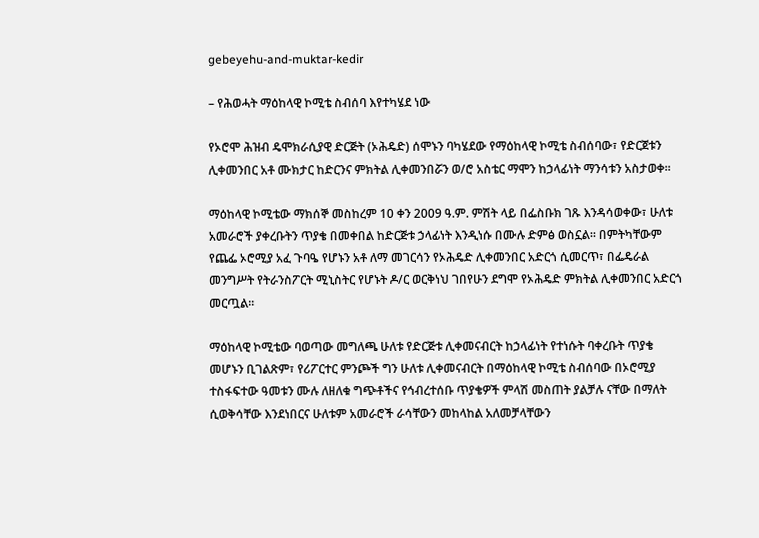gebeyehu-and-muktar-kedir

– የሕወሓት ማዕከላዊ ኮሚቴ ስብሰባ እየተካሄደ ነው

የኦሮሞ ሕዝብ ዴሞክራሲያዊ ድርጅት (ኦሕዴድ) ሰሞኑን ባካሄደው የማዕከላዊ ኮሚቴ ስብሰባው፣ የድርጀቱን ሊቀመንበር አቶ ሙክታር ከድርንና ምክትል ሊቀመንበሯን ወ/ሮ አስቴር ማሞን ከኃላፊነት ማንሳቱን አስታወቀ፡፡

ማዕከላዊ ኮሚቴው ማክሰኞ መስከረም 10 ቀን 2009 ዓ.ም. ምሽት ላይ በፌስቡክ ገጹ እንዳሳወቀው፣ ሁለቱ አመራሮች ያቀረቡትን ጥያቄ በመቀበል ከድርጅቱ ኃላፊነት እንዲነሱ በሙሉ ድምፅ ወስኗል፡፡ በምትካቸውም የጨፌ ኦሮሚያ አፈ ጉባዔ የሆኑን አቶ ለማ መገርሳን የኦሕዴድ ሊቀመንበር አድርጎ ሲመርጥ፣ በፌዴራል መንግሥት የትራንስፖርት ሚኒስትር የሆኑት ዶ/ር ወርቅነህ ገበየሁን ደግሞ የኦሕዴድ ምክትል ሊቀመንበር አድርጎ መርጧል፡፡

ማዕከላዊ ኮሚቴው ባወጣው መግለጫ ሁለቱ የድርጅቱ ሊቀመናብርት ከኃላፊነት የተነሱት ባቀረቡት ጥያቄ መሆኑን ቢገልጽም፣ የሪፖርተር ምንጮች ግን ሁለቱ ሊቀመናብርት በማዕከላዊ ኮሚቴ ስብሰባው በኦሮሚያ ተስፋፍተው ዓመቱን ሙሉ ለዘለቁ ግጭቶችና የኅብረተሰቡ ጥያቄዎች ምላሽ መስጠት ያልቻሉ ናቸው በማለት ሲወቅሳቸው እንደነበርና ሁለቱም አመራሮች ራሳቸውን መከላከል አለመቻላቸውን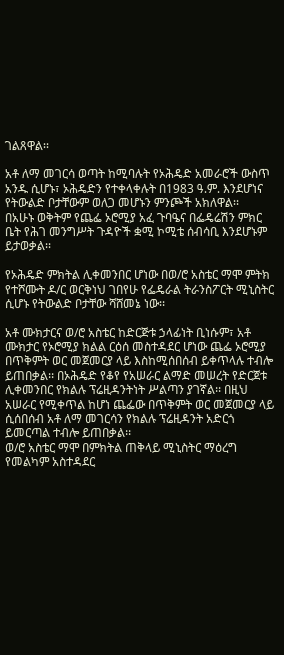ገልጸዋል፡፡

አቶ ለማ መገርሳ ወጣት ከሚባሉት የኦሕዴድ አመራሮች ውስጥ አንዱ ሲሆኑ፣ ኦሕዴድን የተቀላቀሉት በ1983 ዓ.ም. እንደሆነና የትውልድ ቦታቸውም ወለጋ መሆኑን ምንጮች አክለዋል፡፡
በአሁኑ ወቅትም የጨፌ ኦሮሚያ አፈ ጉባዔና በፌዴሬሽን ምክር ቤት የሕገ መንግሥት ጉዳዮች ቋሚ ኮሚቴ ሰብሳቢ እንደሆኑም ይታወቃል፡፡

የኦሕዴድ ምክትል ሊቀመንበር ሆነው በወ/ሮ አስቴር ማሞ ምትክ የተሾሙት ዶ/ር ወርቅነህ ገበየሁ የፌዴራል ትራንስፖርት ሚኒስትር ሲሆኑ የትውልድ ቦታቸው ሻሸመኔ ነው፡፡

አቶ ሙክታርና ወ/ሮ አስቴር ከድርጅቱ ኃላፊነት ቢነሱም፣ አቶ ሙክታር የኦሮሚያ ክልል ርዕሰ መስተዳደር ሆነው ጨፌ ኦሮሚያ በጥቅምት ወር መጀመርያ ላይ እስከሚሰበሰብ ይቀጥላሉ ተብሎ ይጠበቃል፡፡ በኦሕዴድ የቆየ የአሠራር ልማድ መሠረት የድርጀቱ ሊቀመንበር የክልሉ ፕሬዚዳንትነት ሥልጣን ያገኛል፡፡ በዚህ አሠራር የሚቀጥል ከሆነ ጨፌው በጥቅምት ወር መጀመርያ ላይ ሲሰበሰብ አቶ ለማ መገርሳን የክልሉ ፕሬዚዳንት አድርጎ ይመርጣል ተብሎ ይጠበቃል፡፡
ወ/ሮ አስቴር ማሞ በምክትል ጠቅላይ ሚኒስትር ማዕረግ የመልካም አስተዳደር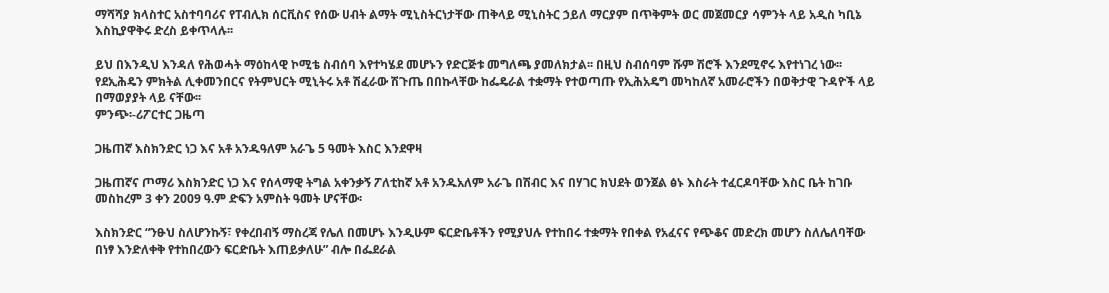ማሻሻያ ክላስተር አስተባባሪና የፐብሊክ ሰርቪስና የሰው ሀብት ልማት ሚኒስትርነታቸው ጠቅላይ ሚኒስትር ኃይለ ማርያም በጥቅምት ወር መጀመርያ ሳምንት ላይ አዲስ ካቢኔ እስኪያዋቅሩ ድረስ ይቀጥላሉ፡፡

ይህ በእንዲህ እንዳለ የሕወሓት ማዕከላዊ ኮሚቴ ስብሰባ እየተካሄደ መሆኑን የድርጅቱ መግለጫ ያመለክታል፡፡ በዚህ ስብሰባም ሹም ሽሮች እንደሚኖሩ እየተነገረ ነው፡፡ የደኢሕዴን ምክትል ሊቀመንበርና የትምህርት ሚኒትሩ አቶ ሽፈራው ሽጉጤ በበኩላቸው ከፌዴራል ተቋማት የተወጣጡ የኢሕአዴግ መካከለኛ አመራሮችን በወቅታዊ ጉዳዮች ላይ በማወያያት ላይ ናቸው፡፡
ምንጭ፡-ሪፖርተር ጋዜጣ

ጋዜጠኛ እስክንድር ነጋ እና አቶ አንዱዓለም አራጌ 5 ዓመት እስር እንደዋዛ

ጋዜጠኛና ጦማሪ እስክንድር ነጋ እና የሰላማዊ ትግል አቀንቃኝ ፖለቲከኛ አቶ አንዱአለም አራጌ በሽብር እና በሃገር ክህደት ወንጀል ፅኑ እስራት ተፈርዶባቸው እስር ቤት ከገቡ መስከረም 3 ቀን 2009 ዓ.ም ድፍን አምስት ዓመት ሆናቸው፡

እስክንድር “ንፁህ ስለሆንኩኝ፣ የቀረበብኝ ማስረጃ የሌለ በመሆኑ እንዲሁም ፍርድቤቶችን የሚያህሉ የተከበሩ ተቋማት የበቀል የአፈናና የጭቆና መድረክ መሆን ስለሌለባቸው በነፃ እንድለቀቅ የተከበረውን ፍርድቤት እጠይቃለሁ” ብሎ በፌደራል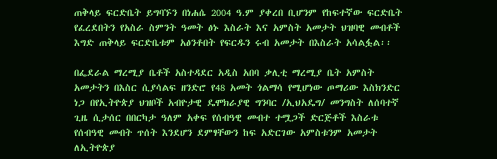ጠቅላይ ፍርድቤት ይግባኙን በነሐሴ 2004 ዓ.ም ያቀረበ ቢሆንም የከፍተኛው ፍርድቤት የፈረደበትን የአስራ ስምንት ዓመት ፅኑ እስራት እና አምስት አመታት ህዝባዊ መብቶች እግድ ጠቅላይ ፍርድቤቱም አፅንቶበት የፍርዱን ሩብ አመታት በእስራት አሳልፏል፡፡

በፌደራል ማረሚያ ቤቶች አስተዳደር አዲስ አበባ ቃሊቲ ማረሚያ ቤት አምስት አመታትን በእስር ሲያሳልፍ ዘንድሮ የ48 አመት ጎልማሳ የሚሆነው ጦማሪው እስክንድር ነጋ በየኢትዮጵያ ህዝቦች አብዮታዊ ዴሞክራያዊ ግንባር /ኢህአዴግ/ መንግስት ለሰባተኛ ጊዜ ሲታሰር በበርካታ ዓለም አቀፍ የሰብዓዊ መብተ ተሟጋች ድርጅቶች እስራቱ የሰብዓዊ መብት ጥሰት እንደሆን ደምፃቸውን ከፍ አድርገው አምስቱንም አመታት ለኢትዮጵያ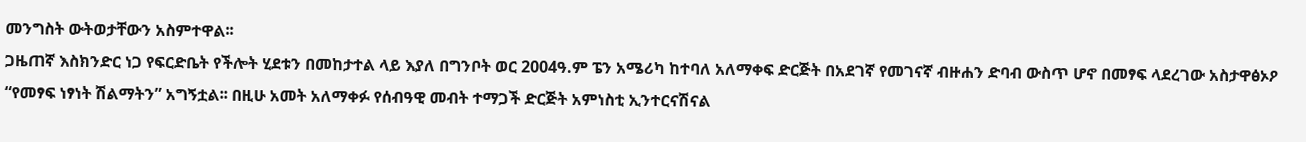መንግስት ውትወታቸውን አስምተዋል፡፡
ጋዜጠኛ እስክንድር ነጋ የፍርድቤት የችሎት ሂደቱን በመከታተል ላይ እያለ በግንቦት ወር 2004ዓ.ም ፔን አሜሪካ ከተባለ አለማቀፍ ድርጅት በአደገኛ የመገናኛ ብዙሐን ድባብ ውስጥ ሆኖ በመፃፍ ላደረገው አስታዋፅኦዖ “የመፃፍ ነፃነት ሽልማትን” አግኝቷል፡፡ በዚሁ አመት አለማቀፉ የሰብዓዊ መብት ተማጋች ድርጅት አምነስቲ ኢንተርናሽናል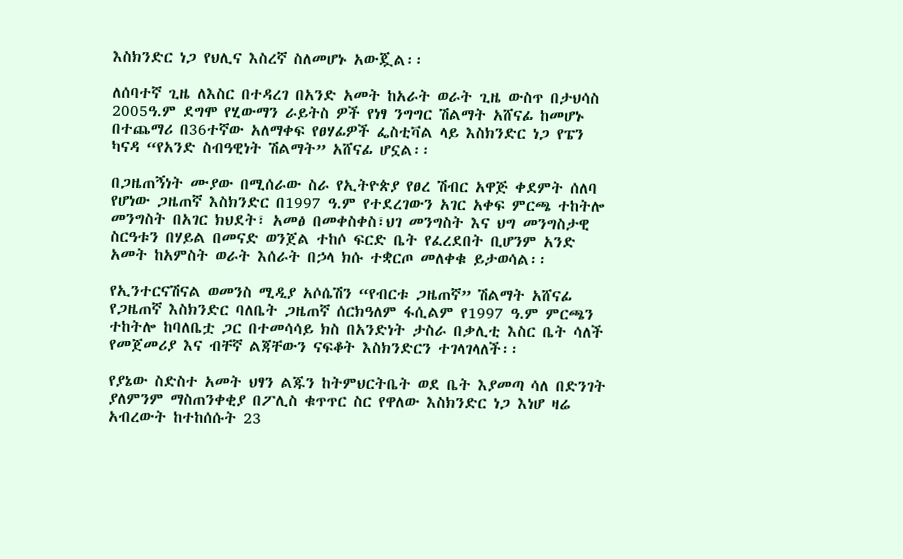እስክንድር ነጋ የህሊና እስረኛ ስለመሆኑ አውጇል፡፡

ለሰባተኛ ጊዜ ለእስር በተዳረገ በአንድ አመት ከአራት ወራት ጊዜ ውስጥ በታህሳስ 2005ዓ.ም ደግሞ የሂውማን ራይትስ ዎች የነፃ ንግግር ሽልማት አሸናፊ ከመሆኑ በተጨማሪ በ36ተኛው አለማቀፍ የፀሃፊዎች ፌስቲቫል ላይ እስክንድር ነጋ የፔን ካናዳ “የአንድ ስብዓዊነት ሽልማት” አሸናፊ ሆኗል፡፡

በጋዜጠኝነት ሙያው በሚሰራው ስራ የኢትዮጵያ የፀረ ሽብር አዋጅ ቀደምት ሰለባ የሆነው ጋዜጠኛ እስክንድር በ1997 ዓ.ም የተደረገውን አገር አቀፍ ምርጫ ተከትሎ መንግስት በአገር ክህደት፣ አመፅ በመቀስቀስ፣ህገ መንግስት እና ህግ መንግስታዊ ስርዓቱን በሃይል በመናድ ወንጀል ተከሶ ፍርድ ቤት የፈረደበት ቢሆንም አንድ አመት ከአምስት ወራት እሰራት በኃላ ክሱ ተቋርጦ መለቀቁ ይታወሳል፡፡

የኢንተርናሽናል ወመንስ ሚዲያ አሶሴሽን “የብርቱ ጋዜጠኛ” ሽልማት አሸናፊ የጋዜጠኛ እስክንድር ባለቤት ጋዜጠኛ ሰርክዓለም ፋሲልም የ1997 ዓ.ም ምርጫን ተከትሎ ከባለቤቷ ጋር በተመሳሳይ ክስ በአንድነት ታስራ በቃሊቲ እስር ቤት ሳለች የመጀመሪያ እና ብቸኛ ልጃቸውን ናፍቆት እስክንድርን ተገላገላለች፡፡

የያኔው ስድስተ አመት ህፃን ልጁን ከትምህርትቤት ወደ ቤት እያመጣ ሳለ በድንገት ያለምንም ማስጠንቀቂያ በፖሊስ ቁጥጥር ስር የዋለው እስክንድር ነጋ እነሆ ዛሬ አብረውት ከተከሰሱት 23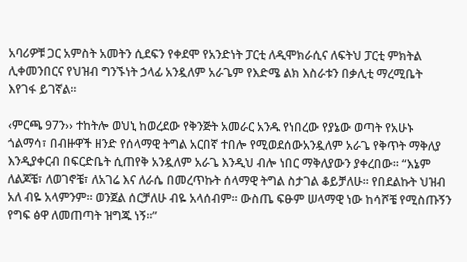አባሪዎቹ ጋር አምስት አመትን ሲደፍን የቀደሞ የአንድነት ፓርቲ ለዲሞክራሲና ለፍትህ ፓርቲ ምክትል ሊቀመንበርና የህዝብ ግንኙነት ኃላፊ አንዷለም አራጌም የእድሜ ልክ እስራቱን በቃሊቲ ማረሚቤት እየገፋ ይገኛል፡፡

‹ምርጫ 97ን›› ተከትሎ ወህኒ ከወረደው የቅንጅት አመራር አንዱ የነበረው የያኔው ወጣት የአሁኑ ጎልማሳ፣ በብዙዋች ዘንድ የሰላማዊ ትግል አርበኛ ተበሎ የሚወደሰውአንዷለም አራጌ የቅጥት ማቅለያ እንዲያቀርብ በፍርድቤት ሲጠየቅ አንዷለም አራጌ እንዲህ ብሎ ነበር ማቅለያውን ያቀረበው፡፡ “እኔም ለልጆቼ፣ ለወገኖቼ፣ ለአገሬ እና ለራሴ በመረጥኩት ሰላማዊ ትግል ስታገል ቆይቻለሁ፡፡ የበደልኩት ህዝብ አለ ብዬ አላምንም፡፡ ወንጀል ሰርቻለሁ ብዬ አላሰብም፡፡ ውስጤ ፍፁም ሠላማዊ ነው ከሳሾቼ የሚስጡኝን የግፍ ፅዋ ለመጠጣት ዝግጁ ነኝ፡፡”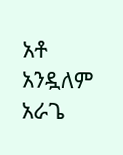አቶ አንዷለም አራጌ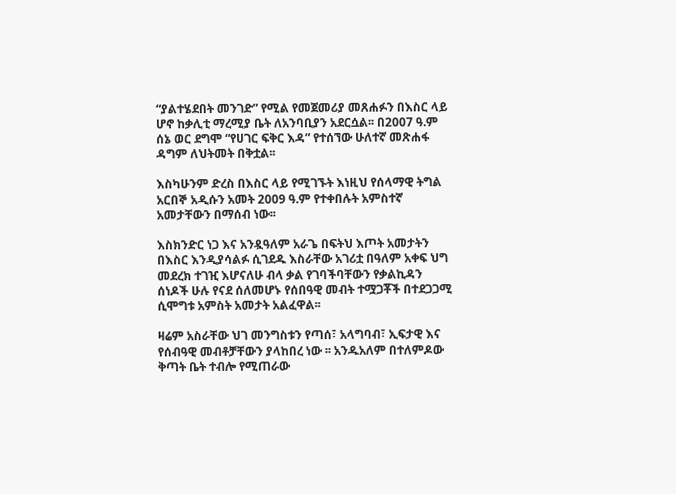“ያልተሄደበት መንገድ” የሚል የመጀመሪያ መጸሐፉን በእስር ላይ ሆኖ ከቃሊቲ ማረሚያ ቤት ለአንባቢያን አደርሷል፡፡ በ2007 ዓ.ም ሰኔ ወር ደግሞ “የሀገር ፍቅር እዳ” የተሰኘው ሁለተኛ መጽሐፋ ዳግም ለህትመት በቅቷል፡፡

እስካሁንም ድረስ በእስር ላይ የሚገኙት እነዚህ የሰላማዊ ትግል አርበኞ አዲሱን አመት 2009 ዓ.ም የተቀበሉት አምስተኛ አመታቸውን በማሰብ ነው፡፡

እስክንድር ነጋ እና አንዷዓለም አራጌ በፍትህ እጦት አመታትን በእስር እንዲያሳልፉ ሲገደዱ እስራቸው አገሪቷ በዓለም አቀፍ ህግ መደረክ ተገዢ እሆናለሁ ብላ ቃል የገባችባቸውን የቃልኪዳን ሰነዶች ሁሉ የናደ ሰለመሆኑ የሰበዓዊ መብት ተሟጋቾች በተደጋጋሚ ሲሞግቱ አምስት አመታት አልፈዋል፡፡

ዛሬም አስራቸው ህገ መንግስቱን የጣሰ፣ አላግባብ፣ ኢፍታዊ እና የሰብዓዊ መብቶቻቸውን ያላከበረ ነው ፡፡ አንዱአለም በተለምዶው ቅጣት ቤት ተብሎ የሚጠራው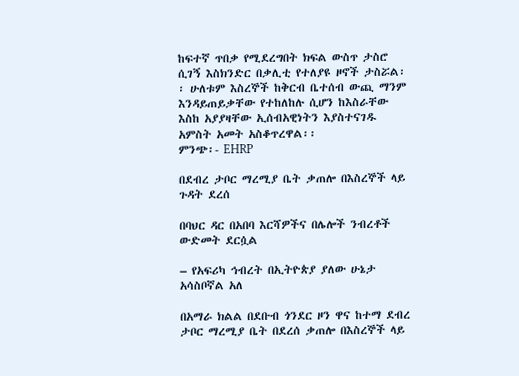ከፍተኛ ጥበቃ የሚደረግበት ክፍል ውስጥ ታስሮ ሲገኝ እስክንድር በቃሊቲ የተለያዩ ዞኖች ታስሯል፡፡ ሁለቱም እስረኞች ከቅርብ ቤተሰብ ውጪ ማንም እንዳይጠይቃቸው የተከለከሉ ሲሆን ከእስራቸው እስከ አያያዛቸው ኢሰብአዊነትን እያስተናገዱ አምስት አመት አስቆጥረዋል፡፡
ምንጭ፡- EHRP

በደብረ ታቦር ማረሚያ ቤት ቃጠሎ በእስረኞች ላይ ጉዳት ደረሰ

በባህር ዳር በአበባ እርሻዎችና በሌሎች ንብረቶች ውድመት ደርሷል

– የአፍሪካ ኅብረት በኢትዮጵያ ያለው ሁኔታ አሳስቦኛል አለ

በአማራ ክልል በደቡብ ጎንደር ዞን ዋና ከተማ ደብረ ታቦር ማረሚያ ቤት በደረሰ ቃጠሎ በእስረኞች ላይ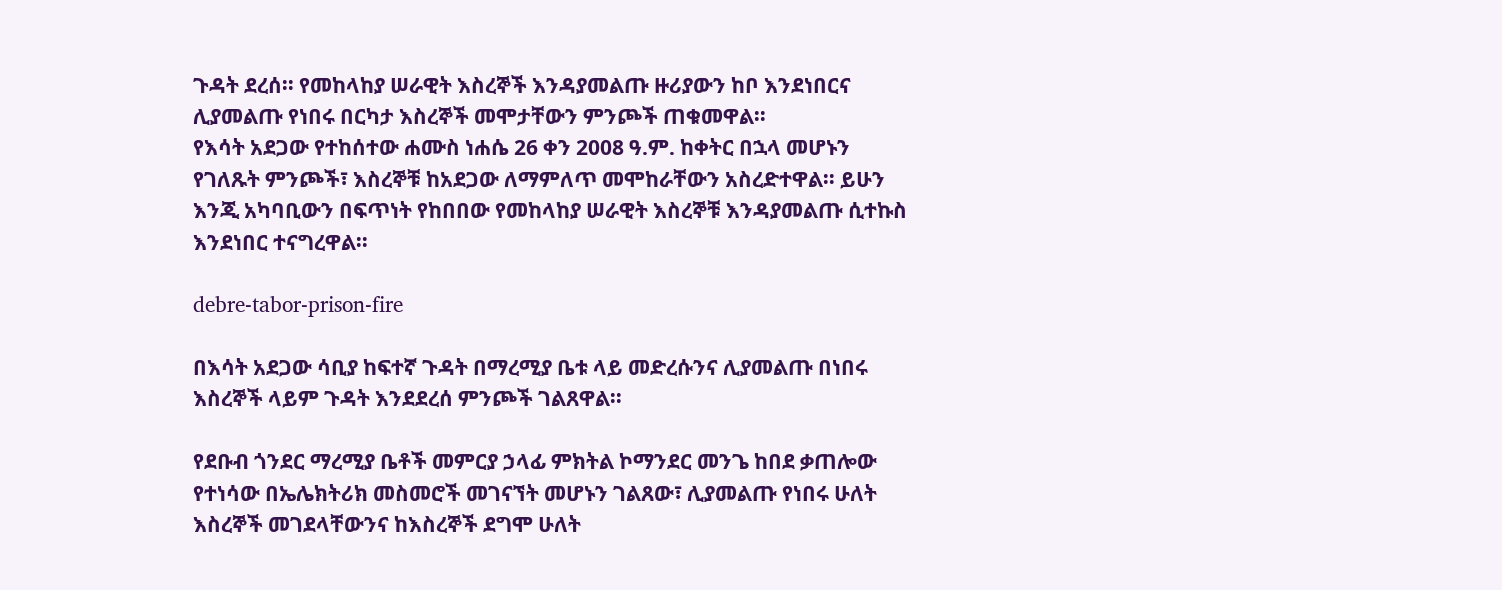ጉዳት ደረሰ፡፡ የመከላከያ ሠራዊት እስረኞች እንዳያመልጡ ዙሪያውን ከቦ እንደነበርና ሊያመልጡ የነበሩ በርካታ እስረኞች መሞታቸውን ምንጮች ጠቁመዋል፡፡
የእሳት አደጋው የተከሰተው ሐሙስ ነሐሴ 26 ቀን 2008 ዓ.ም. ከቀትር በኋላ መሆኑን የገለጹት ምንጮች፣ እስረኞቹ ከአደጋው ለማምለጥ መሞከራቸውን አስረድተዋል፡፡ ይሁን እንጂ አካባቢውን በፍጥነት የከበበው የመከላከያ ሠራዊት እስረኞቹ እንዳያመልጡ ሲተኩስ እንደነበር ተናግረዋል፡፡

debre-tabor-prison-fire

በእሳት አደጋው ሳቢያ ከፍተኛ ጉዳት በማረሚያ ቤቱ ላይ መድረሱንና ሊያመልጡ በነበሩ እስረኞች ላይም ጉዳት እንደደረሰ ምንጮች ገልጸዋል፡፡

የደቡብ ጎንደር ማረሚያ ቤቶች መምርያ ኃላፊ ምክትል ኮማንደር መንጌ ከበደ ቃጠሎው የተነሳው በኤሌክትሪክ መስመሮች መገናኘት መሆኑን ገልጸው፣ ሊያመልጡ የነበሩ ሁለት እስረኞች መገደላቸውንና ከእስረኞች ደግሞ ሁለት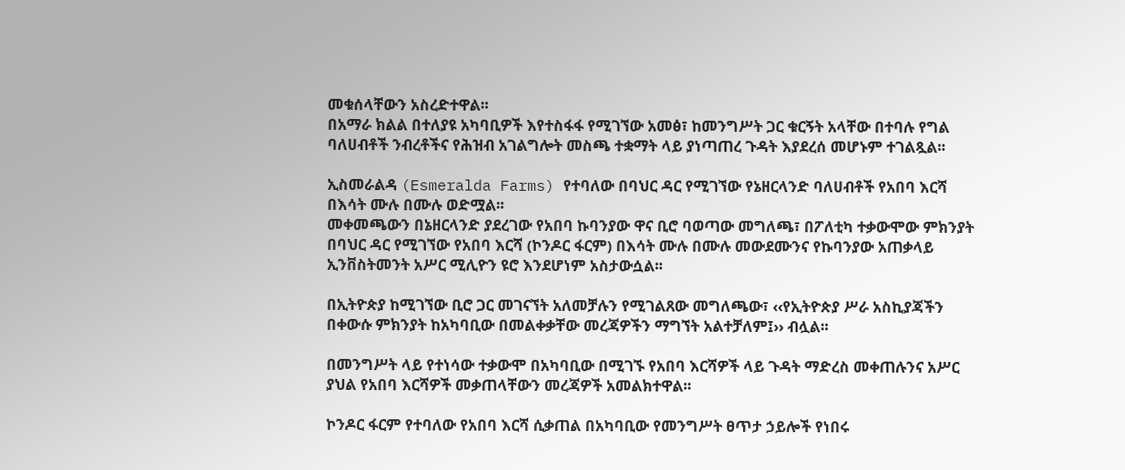መቁሰላቸውን አስረድተዋል፡፡
በአማራ ክልል በተለያዩ አካባቢዎች እየተስፋፋ የሚገኘው አመፅ፣ ከመንግሥት ጋር ቁርኝት አላቸው በተባሉ የግል ባለሀብቶች ንብረቶችና የሕዝብ አገልግሎት መስጫ ተቋማት ላይ ያነጣጠረ ጉዳት እያደረሰ መሆኑም ተገልጿል፡፡

ኢስመራልዳ (Esmeralda Farms) የተባለው በባህር ዳር የሚገኘው የኔዘርላንድ ባለሀብቶች የአበባ እርሻ በእሳት ሙሉ በሙሉ ወድሟል፡፡
መቀመጫውን በኔዘርላንድ ያደረገው የአበባ ኩባንያው ዋና ቢሮ ባወጣው መግለጫ፣ በፖለቲካ ተቃውሞው ምክንያት በባህር ዳር የሚገኘው የአበባ እርሻ (ኮንዶር ፋርም) በእሳት ሙሉ በሙሉ መውደሙንና የኩባንያው አጠቃላይ ኢንቨስትመንት አሥር ሚሊዮን ዩሮ እንደሆነም አስታውሷል፡፡

በኢትዮጵያ ከሚገኘው ቢሮ ጋር መገናኘት አለመቻሉን የሚገልጸው መግለጫው፣ ‹‹የኢትዮጵያ ሥራ አስኪያጃችን በቀውሱ ምክንያት ከአካባቢው በመልቀቃቸው መረጃዎችን ማግኘት አልተቻለም፤›› ብሏል፡፡

በመንግሥት ላይ የተነሳው ተቃውሞ በአካባቢው በሚገኙ የአበባ እርሻዎች ላይ ጉዳት ማድረስ መቀጠሉንና አሥር ያህል የአበባ እርሻዎች መቃጠላቸውን መረጃዎች አመልክተዋል፡፡

ኮንዶር ፋርም የተባለው የአበባ እርሻ ሲቃጠል በአካባቢው የመንግሥት ፀጥታ ኃይሎች የነበሩ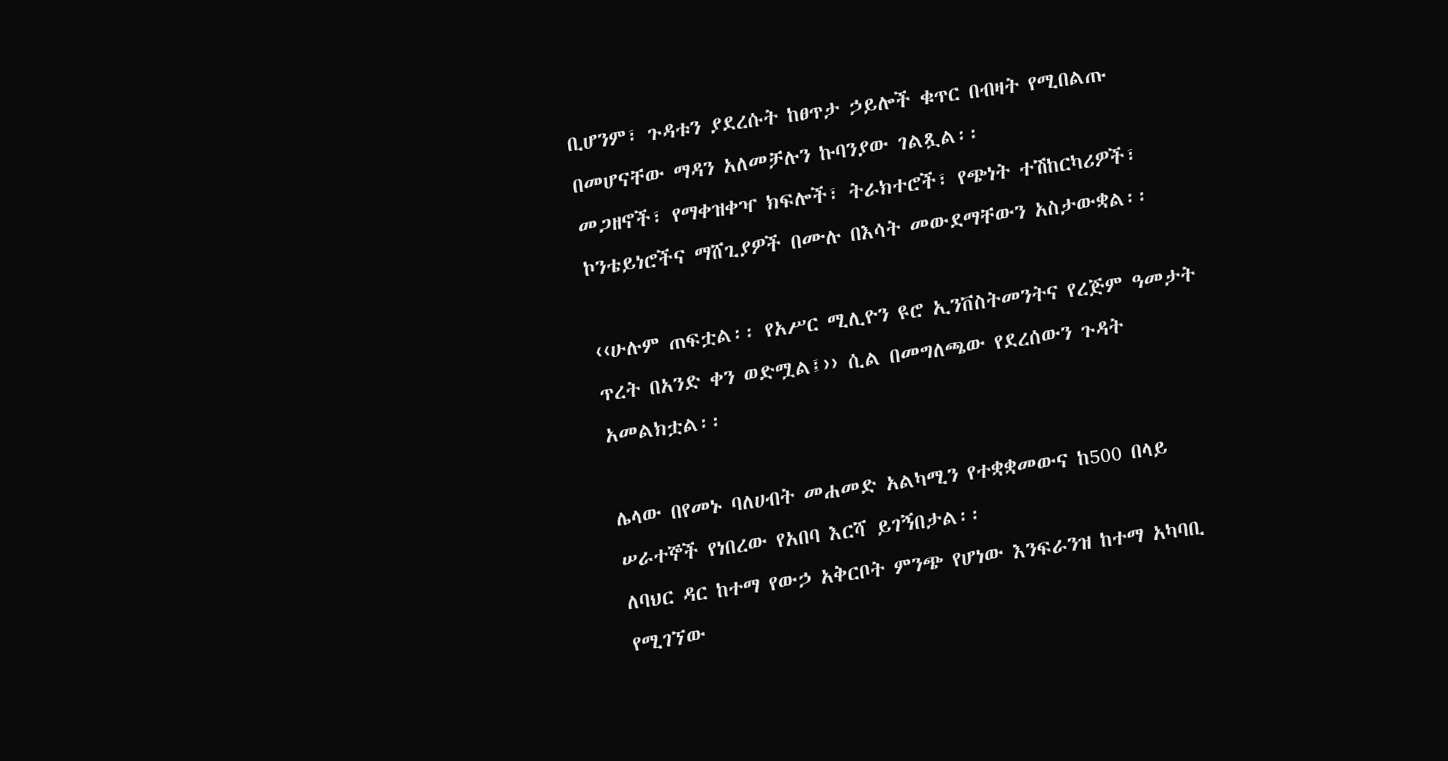ቢሆንም፣ ጉዳቱን ያደረሱት ከፀጥታ ኃይሎች ቁጥር በብዛት የሚበልጡ በመሆናቸው ማዳን አለመቻሉን ኩባንያው ገልጿል፡፡
መጋዘኖች፣ የማቀዝቀዣ ክፍሎች፣ ትራክተሮች፣ የጭነት ተሽከርካሪዎች፣ ኮንቴይነሮችና ማሸጊያዎች በሙሉ በእሳት መውደማቸውን አስታውቋል፡፡

‹‹ሁሉም ጠፍቷል፡፡ የአሥር ሚሊዮን ዩሮ ኢንቨስትመንትና የረጅም ዓመታት ጥረት በአንድ ቀን ወድሟል፤›› ሲል በመግለጫው የደረሰውን ጉዳት አመልክቷል፡፡

ሌላው በየመኑ ባለሀብት መሐመድ አልካሚን የተቋቋመውና ከ500 በላይ ሠራተኞች የነበረው የአበባ እርሻ ይገኝበታል፡፡
ለባህር ዳር ከተማ የውኃ አቅርቦት ምንጭ የሆነው እንፍራንዝ ከተማ አካባቢ የሚገኘው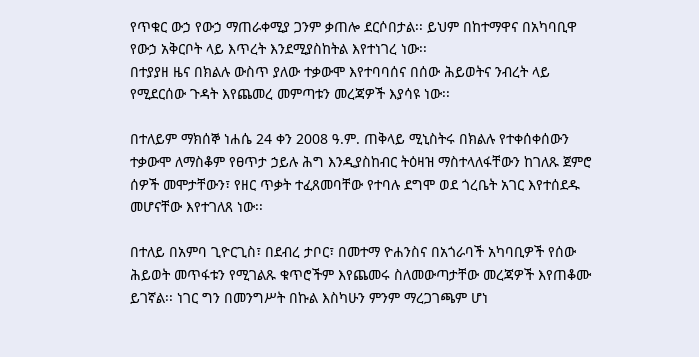የጥቁር ውኃ የውኃ ማጠራቀሚያ ጋንም ቃጠሎ ደርሶበታል፡፡ ይህም በከተማዋና በአካባቢዋ የውኃ አቅርቦት ላይ እጥረት እንደሚያስከትል እየተነገረ ነው፡፡
በተያያዘ ዜና በክልሉ ውስጥ ያለው ተቃውሞ እየተባባሰና በሰው ሕይወትና ንብረት ላይ የሚደርሰው ጉዳት እየጨመረ መምጣቱን መረጃዎች እያሳዩ ነው፡፡

በተለይም ማክሰኞ ነሐሴ 24 ቀን 2008 ዓ.ም. ጠቅላይ ሚኒስትሩ በክልሉ የተቀሰቀሰውን ተቃውሞ ለማስቆም የፀጥታ ኃይሉ ሕግ እንዲያስከብር ትዕዛዝ ማስተላለፋቸውን ከገለጹ ጀምሮ ሰዎች መሞታቸውን፣ የዘር ጥቃት ተፈጸመባቸው የተባሉ ደግሞ ወደ ጎረቤት አገር እየተሰደዱ መሆናቸው እየተገለጸ ነው፡፡

በተለይ በአምባ ጊዮርጊስ፣ በደብረ ታቦር፣ በመተማ ዮሐንስና በአጎራባች አካባቢዎች የሰው ሕይወት መጥፋቱን የሚገልጹ ቁጥሮችም እየጨመሩ ስለመውጣታቸው መረጃዎች እየጠቆሙ ይገኛል፡፡ ነገር ግን በመንግሥት በኩል እስካሁን ምንም ማረጋገጫም ሆነ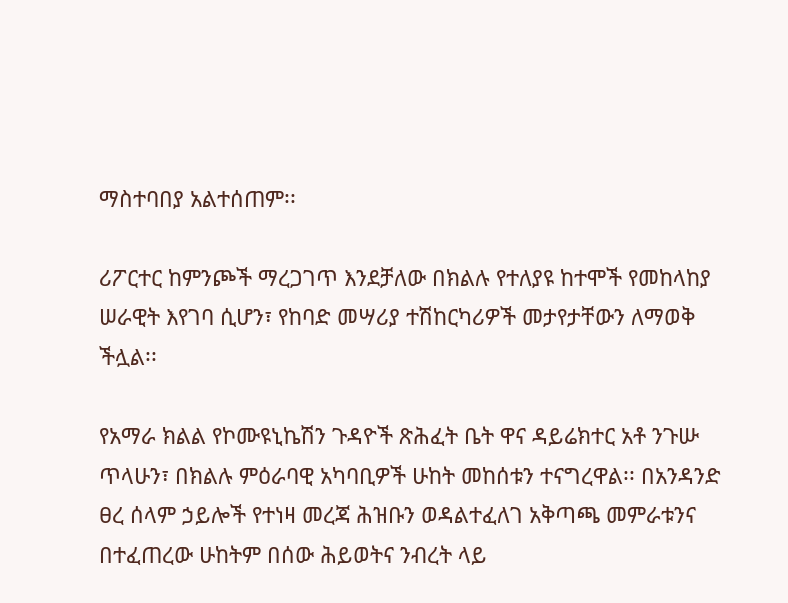ማስተባበያ አልተሰጠም፡፡

ሪፖርተር ከምንጮች ማረጋገጥ እንደቻለው በክልሉ የተለያዩ ከተሞች የመከላከያ ሠራዊት እየገባ ሲሆን፣ የከባድ መሣሪያ ተሽከርካሪዎች መታየታቸውን ለማወቅ ችሏል፡፡

የአማራ ክልል የኮሙዩኒኬሽን ጉዳዮች ጽሕፈት ቤት ዋና ዳይሬክተር አቶ ንጉሡ ጥላሁን፣ በክልሉ ምዕራባዊ አካባቢዎች ሁከት መከሰቱን ተናግረዋል፡፡ በአንዳንድ ፀረ ሰላም ኃይሎች የተነዛ መረጃ ሕዝቡን ወዳልተፈለገ አቅጣጫ መምራቱንና በተፈጠረው ሁከትም በሰው ሕይወትና ንብረት ላይ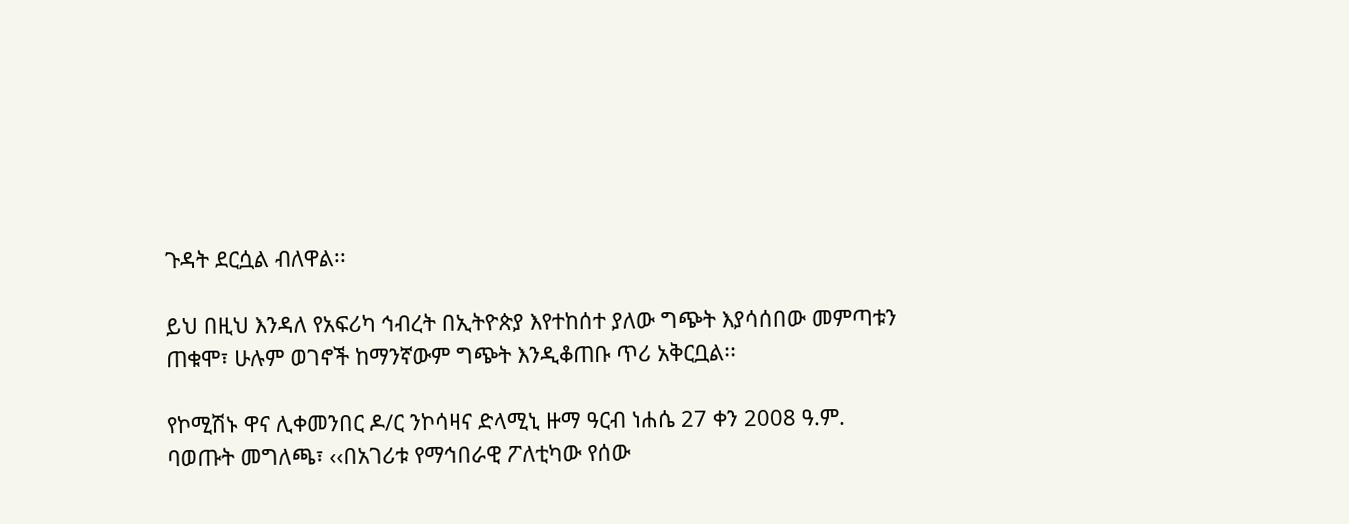ጉዳት ደርሷል ብለዋል፡፡

ይህ በዚህ እንዳለ የአፍሪካ ኅብረት በኢትዮጵያ እየተከሰተ ያለው ግጭት እያሳሰበው መምጣቱን ጠቁሞ፣ ሁሉም ወገኖች ከማንኛውም ግጭት እንዲቆጠቡ ጥሪ አቅርቧል፡፡

የኮሚሽኑ ዋና ሊቀመንበር ዶ/ር ንኮሳዛና ድላሚኒ ዙማ ዓርብ ነሐሴ 27 ቀን 2008 ዓ.ም. ባወጡት መግለጫ፣ ‹‹በአገሪቱ የማኅበራዊ ፖለቲካው የሰው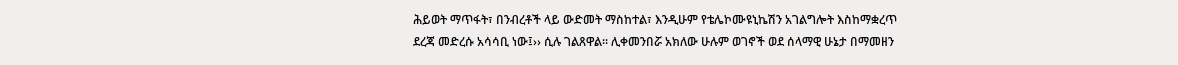ሕይወት ማጥፋት፣ በንብረቶች ላይ ውድመት ማስከተል፣ እንዲሁም የቴሌኮሙዩኒኬሽን አገልግሎት እስከማቋረጥ ደረጃ መድረሱ አሳሳቢ ነው፤›› ሲሉ ገልጸዋል፡፡ ሊቀመንበሯ አክለው ሁሉም ወገኖች ወደ ሰላማዊ ሁኔታ በማመዘን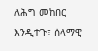ለሕግ መከበር እንዲተጉ፣ ሰላማዊ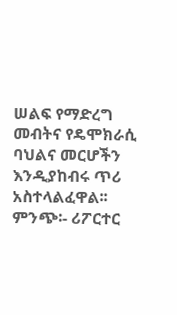ሠልፍ የማድረግ መብትና የዴሞክራሲ ባህልና መርሆችን እንዲያከብሩ ጥሪ አስተላልፈዋል፡፡
ምንጭ፡- ሪፖርተር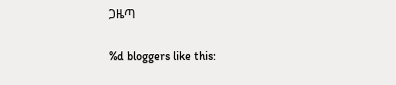ጋዜጣ

%d bloggers like this: